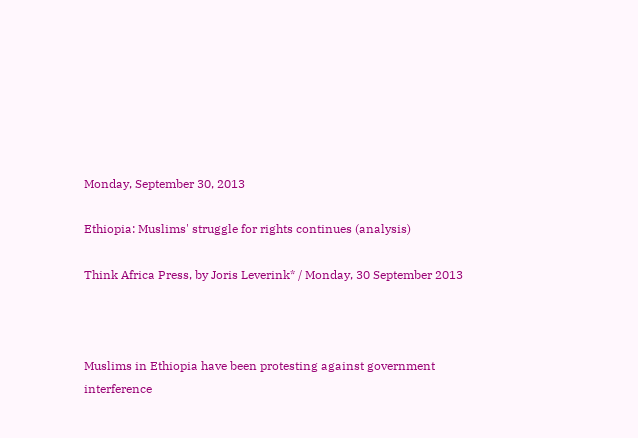Monday, September 30, 2013

Ethiopia: Muslims' struggle for rights continues (analysis)

Think Africa Press, by Joris Leverink* / Monday, 30 September 2013



Muslims in Ethiopia have been protesting against government interference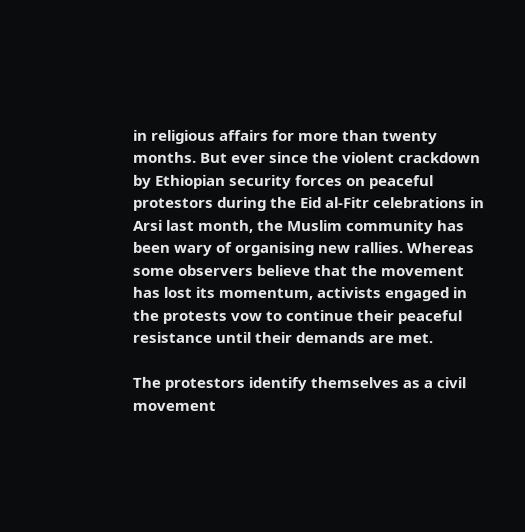in religious affairs for more than twenty months. But ever since the violent crackdown by Ethiopian security forces on peaceful protestors during the Eid al-Fitr celebrations in Arsi last month, the Muslim community has been wary of organising new rallies. Whereas some observers believe that the movement has lost its momentum, activists engaged in the protests vow to continue their peaceful resistance until their demands are met.

The protestors identify themselves as a civil movement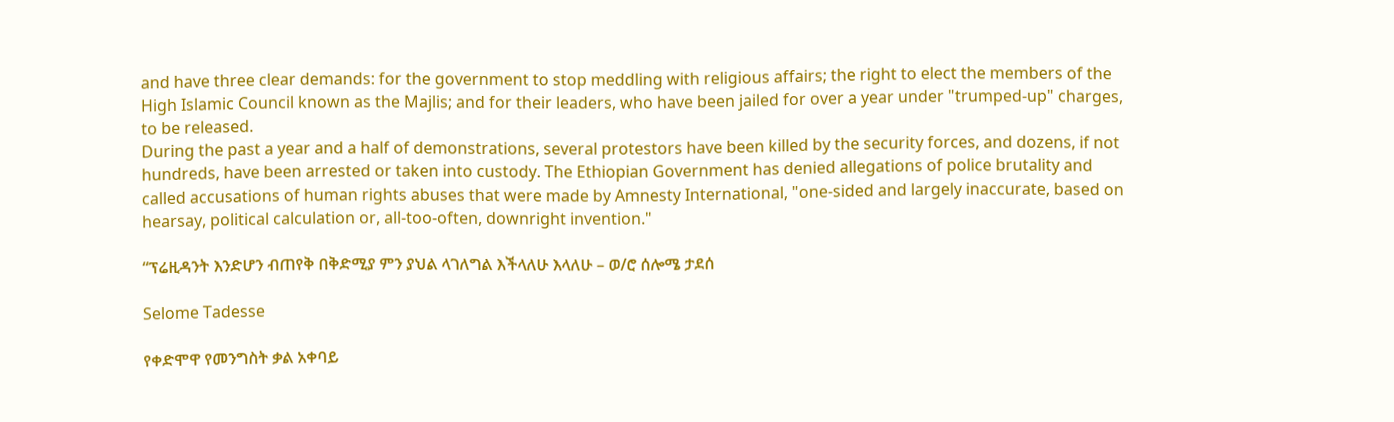and have three clear demands: for the government to stop meddling with religious affairs; the right to elect the members of the High Islamic Council known as the Majlis; and for their leaders, who have been jailed for over a year under "trumped-up" charges, to be released.
During the past a year and a half of demonstrations, several protestors have been killed by the security forces, and dozens, if not hundreds, have been arrested or taken into custody. The Ethiopian Government has denied allegations of police brutality and called accusations of human rights abuses that were made by Amnesty International, "one-sided and largely inaccurate, based on hearsay, political calculation or, all-too-often, downright invention."

“ፕሬዚዳንት እንድሆን ብጠየቅ በቅድሚያ ምን ያህል ላገለግል እችላለሁ እላለሁ – ወ/ሮ ሰሎሜ ታደሰ

Selome Tadesse

የቀድሞዋ የመንግስት ቃል አቀባይ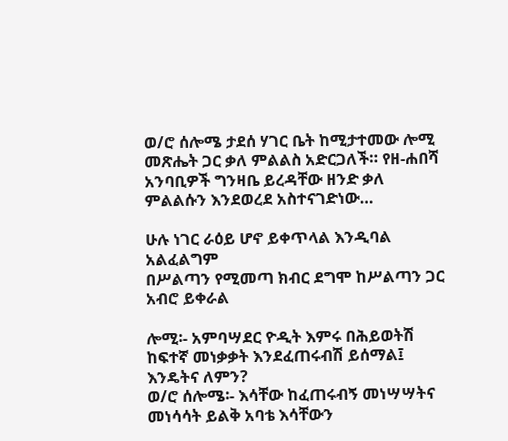ወ/ሮ ሰሎሜ ታደሰ ሃገር ቤት ከሚታተመው ሎሚ መጽሔት ጋር ቃለ ምልልስ አድርጋለች። የዘ-ሐበሻ አንባቢዎች ግንዛቤ ይረዳቸው ዘንድ ቃለ ምልልሱን እንደወረደ አስተናገድነው…

ሁሉ ነገር ራዕይ ሆኖ ይቀጥላል እንዲባል አልፈልግም
በሥልጣን የሚመጣ ክብር ደግሞ ከሥልጣን ጋር አብሮ ይቀራል

ሎሚ፡- አምባሣደር ዮዲት እምሩ በሕይወትሽ ከፍተኛ መነቃቃት እንደፈጠሩብሽ ይሰማል፤ እንዴትና ለምን?
ወ/ሮ ሰሎሜ፡- እሳቸው ከፈጠሩብኝ መነሣሣትና መነሳሳት ይልቅ አባቴ እሳቸውን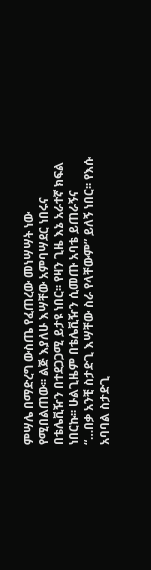ምሣሌ በማድረግ ውስጤ የፈጠረው መነሣሣት ነው የሚበልጠው፡፡ ልጅ እያለሁ እሣቸው አምባሣደር ነበሩና በቴሌቪዥን በተደጋጋሚ ይታዩ ነበር፡፡ የዛን ጊዜ እኔ አራተኛ ክፍል ነበርኩ፡፡ ሁልጊዜም በቴሌቪዥን ሲመጡ አባቴ ይጠራኝና “…በቃ አንቺ ስታድጊ እሣቸው ስራ የላቸውም” ይለኝ ነበር፡፡ የእሱ አባባል ስታድጊ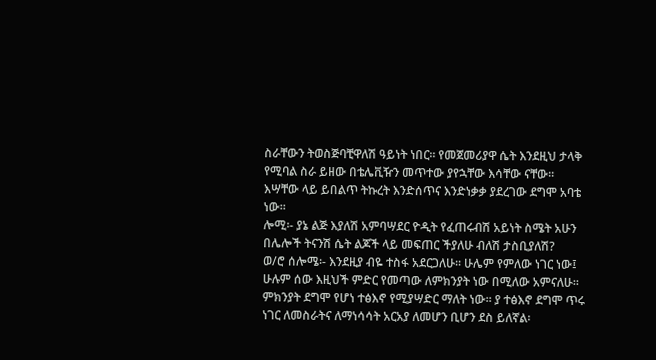ስራቸውን ትወስጅባቺዋለሽ ዓይነት ነበር፡፡ የመጀመሪያዋ ሴት እንደዚህ ታላቅ የሚባል ስራ ይዘው በቴሌቪዥን መጥተው ያየኋቸው እሳቸው ናቸው፡፡ እሣቸው ላይ ይበልጥ ትኩረት እንድሰጥና እንድነቃቃ ያደረገው ደግሞ አባቴ ነው፡፡
ሎሚ፡- ያኔ ልጅ እያለሽ አምባሣደር ዮዲት የፈጠሩብሽ አይነት ስሜት አሁን በሌሎች ትናንሽ ሴት ልጆች ላይ መፍጠር ችያለሁ ብለሽ ታስቢያለሽ?
ወ/ሮ ሰሎሜ፡- እንደዚያ ብዬ ተስፋ አደርጋለሁ፡፡ ሁሌም የምለው ነገር ነው፤ ሁሉም ሰው እዚህች ምድር የመጣው ለምክንያት ነው በሚለው አምናለሁ፡፡ ምክንያት ደግሞ የሆነ ተፅእኖ የሚያሣድር ማለት ነው፡፡ ያ ተፅእኖ ደግሞ ጥሩ ነገር ለመስራትና ለማነሳሳት አርአያ ለመሆን ቢሆን ደስ ይለኛል፡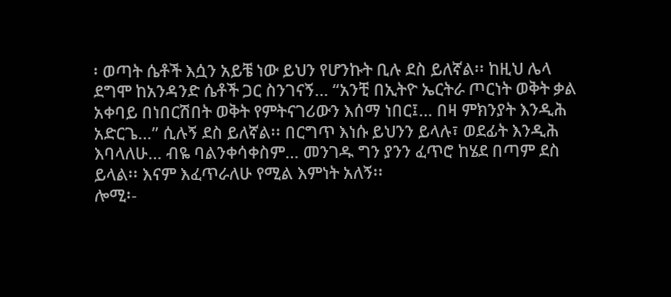፡ ወጣት ሴቶች እሷን አይቼ ነው ይህን የሆንኩት ቢሉ ደስ ይለኛል፡፡ ከዚህ ሌላ ደግሞ ከአንዳንድ ሴቶች ጋር ስንገናኝ… “አንቺ በኢትዮ ኤርትራ ጦርነት ወቅት ቃል አቀባይ በነበርሽበት ወቅት የምትናገሪውን እሰማ ነበር፤… በዛ ምክንያት እንዲሕ አድርጌ…” ሲሉኝ ደስ ይለኛል፡፡ በርግጥ እነሱ ይህንን ይላሉ፣ ወደፊት እንዲሕ እባላለሁ… ብዬ ባልንቀሳቀስም… መንገዱ ግን ያንን ፈጥሮ ከሄደ በጣም ደስ ይላል፡፡ እናም እፈጥራለሁ የሚል እምነት አለኝ፡፡
ሎሚ፡-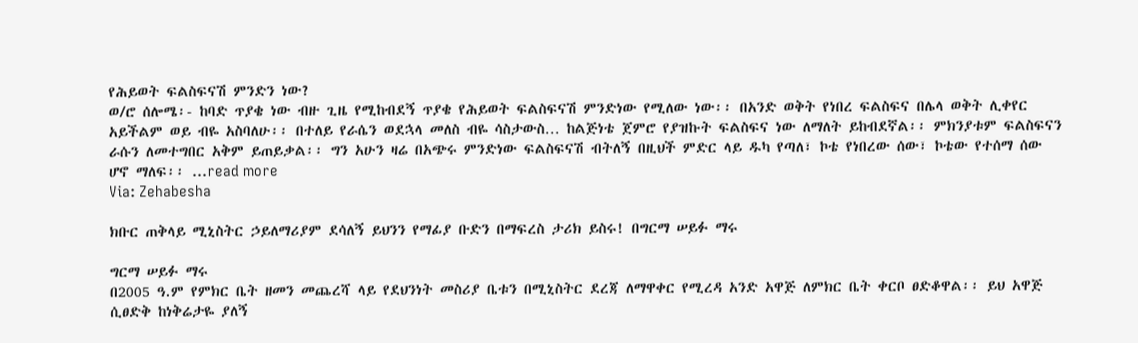የሕይወት ፍልስፍናሽ ምንድን ነው?
ወ/ሮ ሰሎሜ፡- ከባድ ጥያቄ ነው ብዙ ጊዜ የሚከብደኝ ጥያቄ የሕይወት ፍልስፍናሽ ምንድነው የሚለው ነው፡፡ በአንድ ወቅት የነበረ ፍልስፍና በሌላ ወቅት ሊቀየር አይችልም ወይ ብዬ አስባለሁ፡፡ በተለይ የራሴን ወደኋላ መለስ ብዬ ሳስታውስ… ከልጅነቴ ጀምሮ የያዝኩት ፍልስፍና ነው ለማለት ይከብደኛል፡፡ ምክንያቱም ፍልስፍናን ራሱን ለመተግበር አቅም ይጠይቃል፡፡ ግን አሁን ዛሬ በአጭሩ ምንድነው ፍልስፍናሽ ብትለኝ በዚህች ምድር ላይ ዱካ የጣለ፣ ኮቴ የነበረው ሰው፣ ኮቴው የተሰማ ሰው ሆኖ ማለፍ፡፡ …read more
Via: Zehabesha

ክቡር ጠቅላይ ሚኒስትር ኃይለማሪያም ደሳለኝ ይህንን የማፊያ ቡድን በማፍረስ ታሪክ ይስሩ! በግርማ ሠይፉ ማሩ

ግርማ ሠይፉ ማሩ
በ2005 ዓ.ም የምክር ቤት ዘመን መጨረሻ ላይ የደህንነት መስሪያ ቤቱን በሚኒስትር ደረጃ ለማዋቀር የሚረዳ አንድ አዋጅ ለምክር ቤት ቀርቦ ፀድቆዋል፡፡ ይህ አዋጅ ሲፀድቅ ከነቅሬታዬ ያለኝ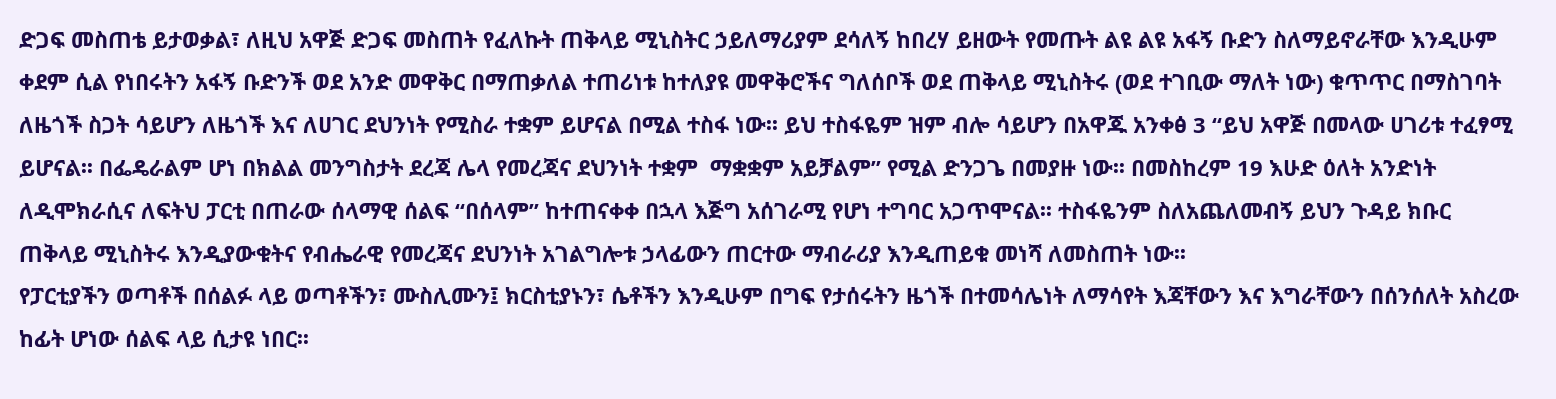ድጋፍ መስጠቴ ይታወቃል፣ ለዚህ አዋጅ ድጋፍ መስጠት የፈለኩት ጠቅላይ ሚኒስትር ኃይለማሪያም ደሳለኝ ከበረሃ ይዘውት የመጡት ልዩ ልዩ አፋኝ ቡድን ስለማይኖራቸው እንዲሁም ቀደም ሲል የነበሩትን አፋኝ ቡድንች ወደ አንድ መዋቅር በማጠቃለል ተጠሪነቱ ከተለያዩ መዋቅሮችና ግለሰቦች ወደ ጠቅላይ ሚኒስትሩ (ወደ ተገቢው ማለት ነው) ቁጥጥር በማስገባት ለዜጎች ስጋት ሳይሆን ለዜጎች እና ለሀገር ደህንነት የሚስራ ተቋም ይሆናል በሚል ተስፋ ነው፡፡ ይህ ተስፋዬም ዝም ብሎ ሳይሆን በአዋጁ አንቀፅ 3 “ይህ አዋጅ በመላው ሀገሪቱ ተፈፃሚ ይሆናል፡፡ በፌዴራልም ሆነ በክልል መንግስታት ደረጃ ሌላ የመረጃና ደህንነት ተቋም  ማቋቋም አይቻልም” የሚል ድንጋጌ በመያዙ ነው፡፡ በመስከረም 19 እሁድ ዕለት አንድነት ለዲሞክራሲና ለፍትህ ፓርቲ በጠራው ሰላማዊ ሰልፍ “በሰላም” ከተጠናቀቀ በኋላ እጅግ አሰገራሚ የሆነ ተግባር አጋጥሞናል፡፡ ተስፋዬንም ስለአጨለመብኝ ይህን ጉዳይ ክቡር ጠቅላይ ሚኒስትሩ እንዲያውቁትና የብሔራዊ የመረጃና ደህንነት አገልግሎቱ ኃላፊውን ጠርተው ማብራሪያ እንዲጠይቁ መነሻ ለመስጠት ነው፡፡
የፓርቲያችን ወጣቶች በሰልፉ ላይ ወጣቶችን፣ ሙስሊሙን፤ ክርስቲያኑን፣ ሴቶችን እንዲሁም በግፍ የታሰሩትን ዜጎች በተመሳሌነት ለማሳየት እጃቸውን እና እግራቸውን በሰንሰለት አስረው ከፊት ሆነው ሰልፍ ላይ ሲታዩ ነበር፡፡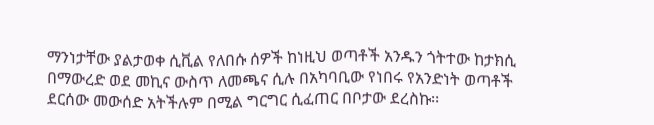ማንነታቸው ያልታወቀ ሲቪል የለበሱ ሰዎች ከነዚህ ወጣቶች አንዱን ጎትተው ከታክሲ በማውረድ ወደ መኪና ውስጥ ለመጫና ሲሉ በአካባቢው የነበሩ የአንድነት ወጣቶች ደርሰው መውሰድ አትችሉም በሚል ግርግር ሲፈጠር በቦታው ደረስኩ፡፡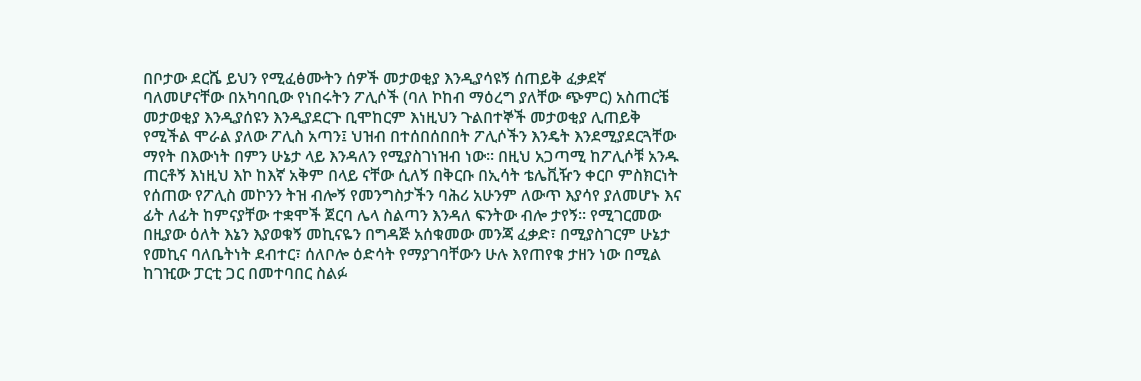በቦታው ደርሼ ይህን የሚፈፅሙትን ሰዎች መታወቂያ እንዲያሳዩኝ ሰጠይቅ ፈቃደኛ ባለመሆናቸው በአካባቢው የነበሩትን ፖሊሶች (ባለ ኮከብ ማዕረግ ያለቸው ጭምር) አስጠርቼ መታወቂያ እንዲያሰዩን እንዲያደርጉ ቢሞከርም እነዚህን ጉልበተኞች መታወቂያ ሊጠይቅ የሚችል ሞራል ያለው ፖሊስ አጣን፤ ህዝብ በተሰበሰበበት ፖሊሶችን እንዴት እንደሚያደርጓቸው ማየት በእውነት በምን ሁኔታ ላይ እንዳለን የሚያስገነዝብ ነው፡፡ በዚህ አጋጣሚ ከፖሊሶቹ አንዱ ጠርቶኝ እነዚህ እኮ ከእኛ አቅም በላይ ናቸው ሲለኝ በቅርቡ በኢሳት ቴሌቪዥን ቀርቦ ምስክርነት የሰጠው የፖሊስ መኮንን ትዝ ብሎኝ የመንግስታችን ባሕሪ አሁንም ለውጥ እያሳየ ያለመሆኑ እና ፊት ለፊት ከምናያቸው ተቋሞች ጀርባ ሌላ ስልጣን እንዳለ ፍንትው ብሎ ታየኝ፡፡ የሚገርመው በዚያው ዕለት እኔን እያወቁኝ መኪናዬን በግዳጅ አሰቁመው መንጃ ፈቃድ፣ በሚያስገርም ሁኔታ የመኪና ባለቤትነት ደብተር፣ ሰለቦሎ ዕድሳት የማያገባቸውን ሁሉ እየጠየቁ ታዘን ነው በሚል ከገዢው ፓርቲ ጋር በመተባበር ስልፉ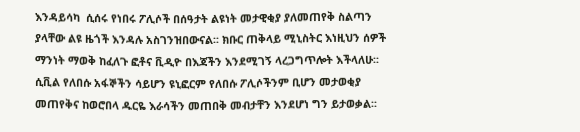እንዳይሳካ  ሲሰሩ የነበሩ ፖሊሶች በሰዓታት ልዩነት መታዊቂያ ያለመጠየቅ ስልጣን ያላቸው ልዩ ዜጎች እንዳሉ አስገንዝበውናል፡፡ ክቡር ጠቅላይ ሚኒስትር እነዚህን ሰዎች ማንነት ማወቅ ከፈለጉ ፎቶና ቪዲዮ በእጃችን እንደሚገኝ ላረጋግጥሎት እችላለሁ፡፡ ሲቪል የለበሱ አፋኞችን ሳይሆን ዩኒፎርም የለበሱ ፖሊሶችንም ቢሆን መታወቂያ መጠየቅና ከወሮበላ ዱርዬ እራሳችን መጠበቅ መብታቸን እንደሆነ ግን ይታወቃል፡፡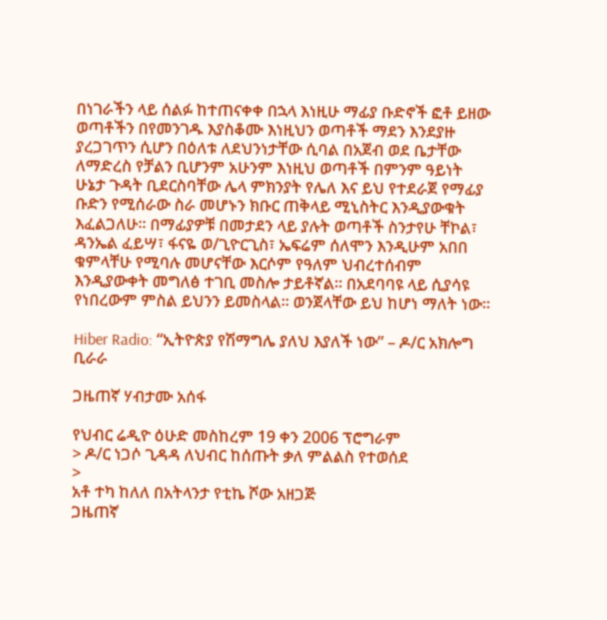በነገራችን ላይ ሰልፉ ከተጠናቀቀ በኋላ እነዚሁ ማፊያ ቡድኖች ፎቶ ይዘው ወጣቶችን በየመንገዱ እያስቆሙ እነዚህን ወጣቶች ማደን እንደያዙ ያረጋገጥን ሲሆን በዕለቱ ለደህንነታቸው ሲባል በአጀብ ወደ ቤታቸው ለማድረስ የቻልን ቢሆንም አሁንም እነዚህ ወጣቶች በምንም ዓይነት ሁኔታ ጉዳት ቢደርስባቸው ሌላ ምክንያት የሌለ እና ይህ የተደራጀ የማፊያ ቡድን የሚሰራው ስራ መሆኑን ክቡር ጠቅላይ ሚኒስትር እንዲያውቁት እፈልጋለሁ፡፡ በማፊያዎቹ በመታደን ላይ ያሉት ወጣቶች ስንታየሁ ቸኮል፣ ዳንኤል ፈይሣ፣ ፋናዬ ወ/ጊዮርጊስ፣ ኤፍሬም ሰለሞን እንዲሁም አበበ ቁምላቸሁ የሚባሉ መሆናቸው እርሶም የዓለም ህብረተሰብም እንዲያውቀት መግለፅ ተገቢ መስሎ ታይቶኛል፡፡ በአደባባዩ ላይ ሲያሳዩ የነበረውም ምስል ይህንን ይመስላል፡፡ ወንጀላቸው ይህ ከሆነ ማለት ነው፡፡

Hiber Radio: “ኢትዮጵያ የሽማግሌ ያለህ እያለች ነው” – ዶ/ር አክሎግ ቢራራ

ጋዜጠኛ ሃብታሙ አሰፋ

የህብር ሬዲዮ ዕሁድ መስከረም 19 ቀን 2006 ፕሮግራም
> ዶ/ር ነጋሶ ጊዳዳ ለህብር ከሰጡት ቃለ ምልልስ የተወሰደ
>
አቶ ተካ ከለለ በአትላንታ የቲኬ ሾው አዘጋጅ
ጋዜጠኛ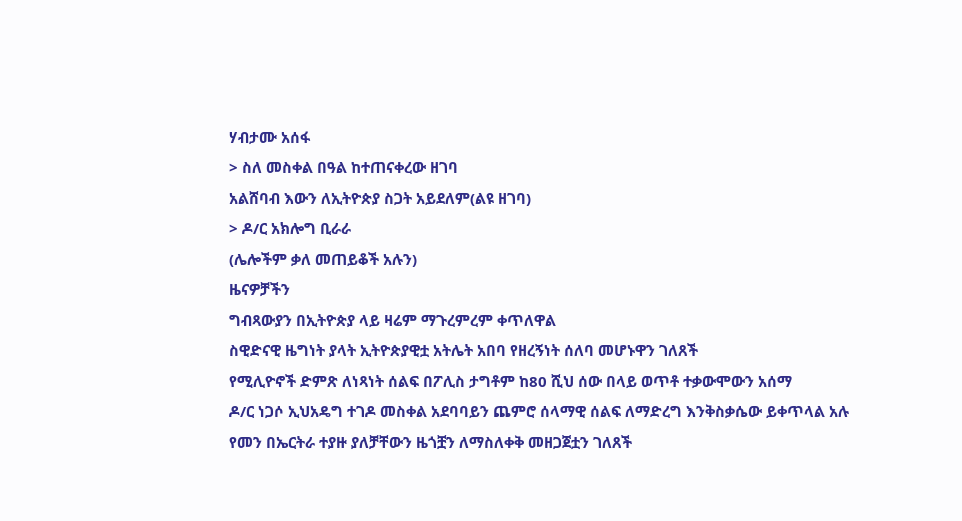ሃብታሙ አሰፋ
> ስለ መስቀል በዓል ከተጠናቀረው ዘገባ
አልሸባብ እውን ለኢትዮጵያ ስጋት አይደለም(ልዩ ዘገባ)
> ዶ/ር አክሎግ ቢራራ
(ሌሎችም ቃለ መጠይቆች አሉን)
ዜናዎቻችን
ግብጻውያን በኢትዮጵያ ላይ ዛሬም ማጉረምረም ቀጥለዋል
ስዊድናዊ ዜግነት ያላት ኢትዮጵያዊቷ አትሌት አበባ የዘረኝነት ሰለባ መሆኑዋን ገለጸች
የሚሊዮኖች ድምጽ ለነጻነት ሰልፍ በፖሊስ ታግቶም ከ80 ሺህ ሰው በላይ ወጥቶ ተቃውሞውን አሰማ
ዶ/ር ነጋሶ ኢህአዴግ ተገዶ መስቀል አደባባይን ጨምሮ ሰላማዊ ሰልፍ ለማድረግ እንቅስቃሴው ይቀጥላል አሉ
የመን በኤርትራ ተያዙ ያለቻቸውን ዜጎቿን ለማስለቀቅ መዘጋጀቷን ገለጸች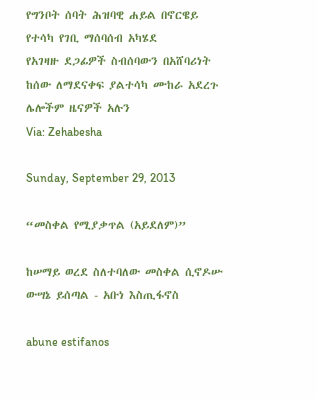የግንቦት ሰባት ሕዝባዊ ሐይል በኖርዌይ የተሳካ የገቢ ማሰባሰብ አካሄደ
የአገዛዙ ደጋፊዎች ስብሰባውን በአሸባሪነት ከሰው ለማደናቀፍ ያልተሳካ ሙከራ አደረጉ
ሌሎችም ዜናዎች አሉን
Via: Zehabesha

Sunday, September 29, 2013

“መስቀል የሚያቃጥል (አይደለም)”

ከሠማይ ወረደ ስለተባለው መስቀል ሲኖዶሡ ውሣኔ ይሰጣል - አቡነ እስጢፋኖስ

abune estifanos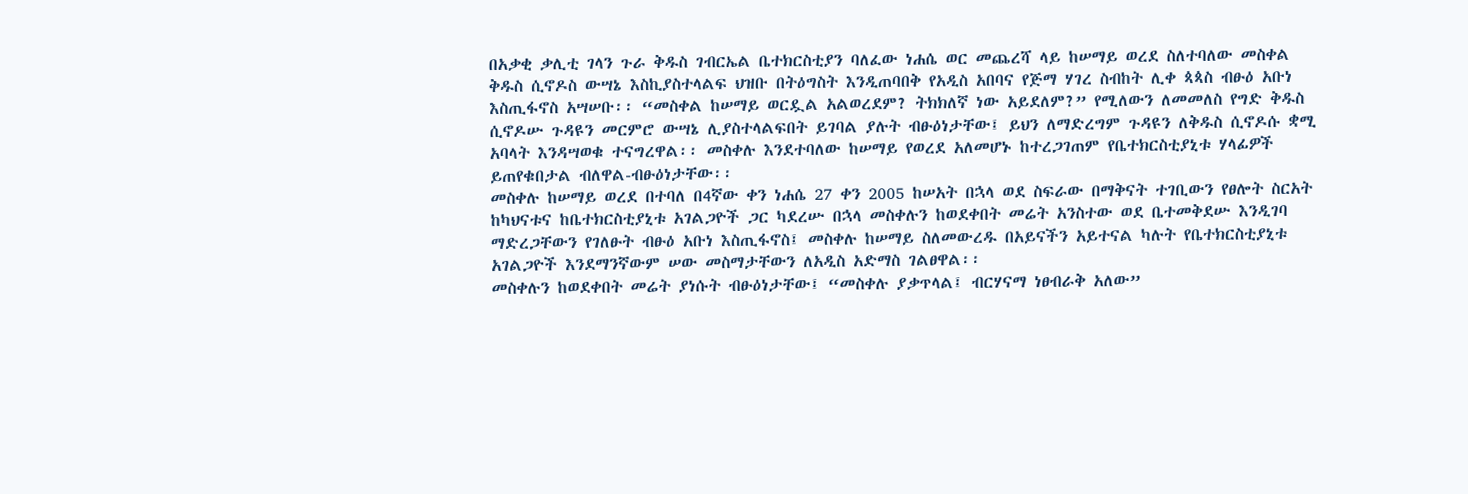በአቃቂ ቃሊቲ ገላን ጉራ ቅዱስ ገብርኤል ቤተክርስቲያን ባለፈው ነሐሴ ወር መጨረሻ ላይ ከሠማይ ወረደ ስለተባለው መስቀል ቅዱስ ሲኖዶስ ውሣኔ እስኪያስተላልፍ ህዝቡ በትዕግስት እንዲጠባበቅ የአዲስ አበባና የጅማ ሃገረ ስብከት ሊቀ ጳጳስ ብፁዕ አቡነ እስጢፋኖስ አሣሠቡ፡፡ “መስቀል ከሠማይ ወርዷል አልወረደም? ትክክለኛ ነው አይደለም?” የሚለውን ለመመለስ የግድ ቅዱስ ሲኖዶሡ ጉዳዩን መርምሮ ውሣኔ ሊያስተላልፍበት ይገባል ያሉት ብፁዕነታቸው፤ ይህን ለማድረግም ጉዳዩን ለቅዱስ ሲኖዶሱ ቋሚ አባላት እንዳሣወቁ ተናግረዋል፡፡ መስቀሉ እንደተባለው ከሠማይ የወረደ አለመሆኑ ከተረጋገጠም የቤተክርስቲያኒቱ ሃላፊዎች ይጠየቁበታል ብለዋል-ብፁዕነታቸው፡፡
መስቀሉ ከሠማይ ወረደ በተባለ በ4ኛው ቀን ነሐሴ 27 ቀን 2005 ከሠአት በኋላ ወደ ስፍራው በማቅናት ተገቢውን የፀሎት ስርአት ከካህናቱና ከቤተክርስቲያኒቱ አገልጋዮች ጋር ካደረሡ በኋላ መስቀሉን ከወደቀበት መሬት አንስተው ወደ ቤተመቅደሡ እንዲገባ ማድረጋቸውን የገለፁት ብፁዕ አቡነ እስጢፋኖስ፤ መስቀሉ ከሠማይ ስለመውረዱ በአይናችን አይተናል ካሉት የቤተክርስቲያኒቱ አገልጋዮች እንደማንኛውም ሠው መስማታቸውን ለአዲስ አድማስ ገልፀዋል፡፡
መስቀሉን ከወደቀበት መሬት ያነሱት ብፁዕነታቸው፤ “መስቀሉ ያቃጥላል፤ ብርሃናማ ነፀብራቅ አለው”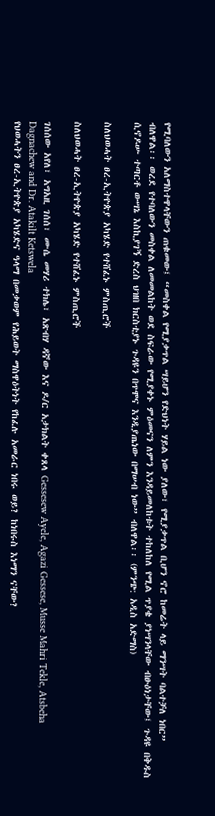የሚባለውን አለማስተዋላቸውን ጠቁመው፤ “መስቀል የሚያቃጥል ሣይሆን የድህነት ሃይል ነው ያለው፣ የሚያቃጥል ቢሆን ኖሮ ከመሬት ላይ ማንሣት ባልተቻለ ነበር” ብለዋል፡፡ ወረደ የተባለውን መስቀል ለመመልከት ወደ ስፍራው የሚያቀኑ ምዕመናን ለምን እንዳይመለከቱት ተከለከለ የሚል ጥያቄ ያነሣንላቸው ብፁዕነታቸው፤ ጉዳዩ በቅዱስ ሲኖዶሡ ተጣርቶ ውሣኔ እስኪያገኝ ድረስ ህዝበ ክርስቲያኑ ጉዳዩን በጥሞና እንዲያጤነው በማሠብ ነው” ብለዋል፡፡ (ምንጭ: አዲስ አድማስ)

ስለህወሓት ፀረ-ኢትዮጵያ አካሄድ የተሸፈኑ ምስጢሮች

ስለህወሓት ፀረ-ኢትዮጵያ አካሄድ የተሸፈኑ ምስጢሮች

ገሰሰው አየለ፣ አግአዚ ገሰሰ፣ ሙሴ መሃሪ ተክሌ፣ አጽብሃ ዳኛው እና ዶ/ር አታክልት ቀጸላ Gessesew Ayele, Agazi Gessese, Musse Mahri Tekle, Atsbeha Dagnachew and Dr. Atakilt Ketswela
የህወሓትን ፀረ-ኢትዮጵያ አካሄድና ዓላማ በመቃወም የሕይወት ማስዋዕትነት የከፈሉ አመራር ነበሩ ወይ? ከነበሩስ እነማን ናቸው?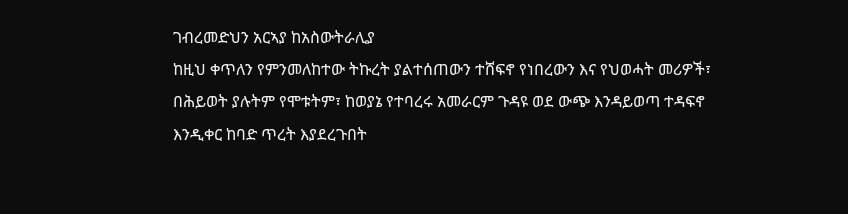ገብረመድህን አርኣያ ከአስውትራሊያ
ከዚህ ቀጥለን የምንመለከተው ትኩረት ያልተሰጠውን ተሸፍኖ የነበረውን እና የህወሓት መሪዎች፣ በሕይወት ያሉትም የሞቱትም፣ ከወያኔ የተባረሩ አመራርም ጉዳዩ ወደ ውጭ እንዳይወጣ ተዳፍኖ እንዲቀር ከባድ ጥረት እያደረጉበት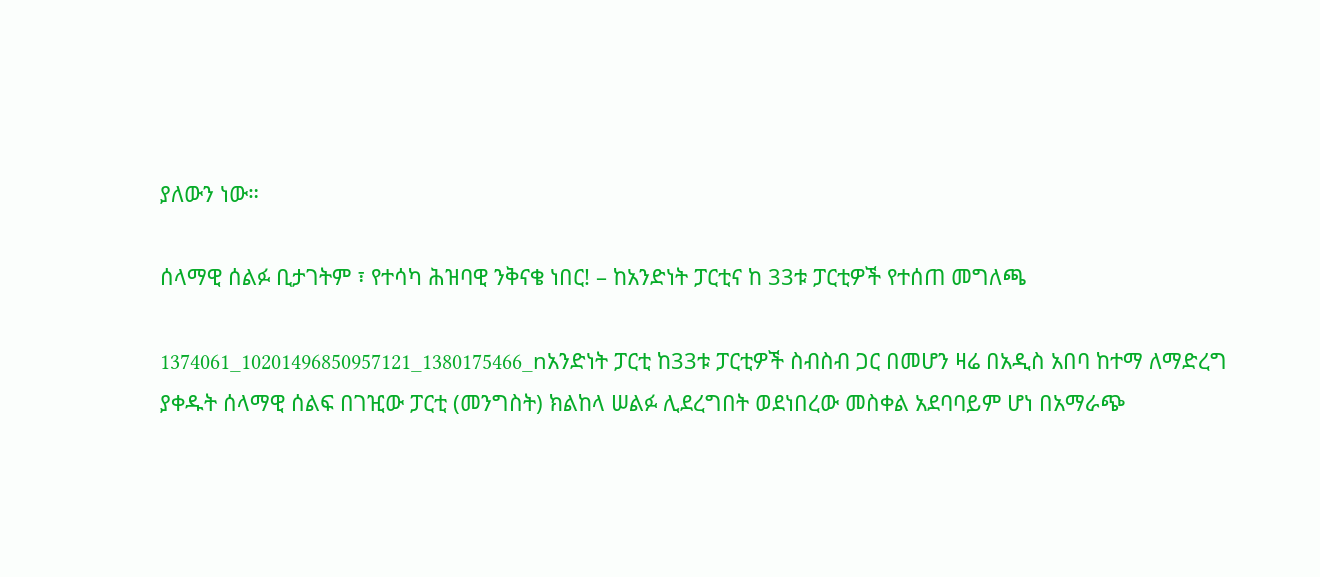ያለውን ነው።

ሰላማዊ ሰልፉ ቢታገትም ፣ የተሳካ ሕዝባዊ ንቅናቄ ነበር! – ከአንድነት ፓርቲና ከ 33ቱ ፓርቲዎች የተሰጠ መግለጫ

1374061_10201496850957121_1380175466_nአንድነት ፓርቲ ከ33ቱ ፓርቲዎች ስብስብ ጋር በመሆን ዛሬ በአዲስ አበባ ከተማ ለማድረግ ያቀዱት ሰላማዊ ሰልፍ በገዢው ፓርቲ (መንግስት) ክልከላ ሠልፉ ሊደረግበት ወደነበረው መስቀል አደባባይም ሆነ በአማራጭ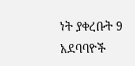ነት ያቀረቡት 9 አደባባዮች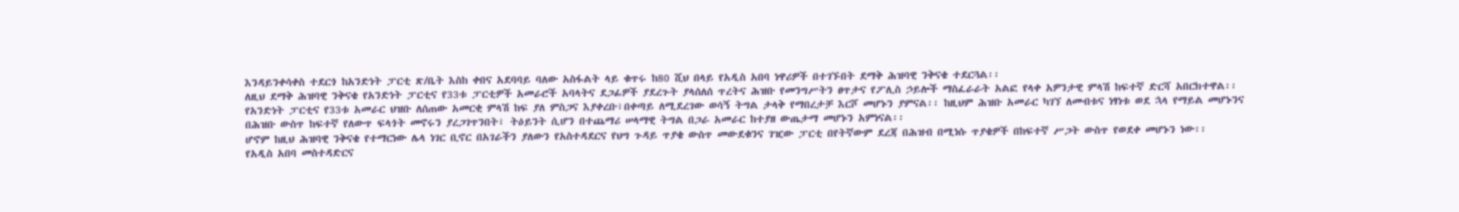እንዳይንቀሳቀስ ተደርጎ ከአንድነት ፓርቲ ጽ/ቤት እስከ ቀበና አደባባይ ባለው አስፋልት ላይ ቁጥሩ ከ80 ሺህ በላይ የአዲስ አበባ ነዋሪዎች በተገኙበት ደማቅ ሕዝባዊ ንቅናቄ ተደርጓል፡፡
ለዚህ ደማቅ ሕዝባዊ ንቅናቄ የአንድነት ፓርቲና የ33ቱ ፓርቲዎች አመራሮች አባላትና ደጋፊዎች ያደረጉት ያላሰለሰ ጥረትና ሕዝቡ የመንግሥትን ፀጥታና የፖሊስ ኃይሎች ማስፈራራት አልፎ የላቀ አዎንታዊ ምላሽ ከፍተኛ ድርሻ አበርክተዋል፡፡ የአንድነት ፓርቲና የ33ቱ አመራር ህዝቡ ለሰጠው አመርቂ ምላሽ ከፍ ያለ ምስጋና እያቀረቡ፣በቀጣይ ለሚደረገው ወሳኝ ትግል ታላቅ የማበረታቻ እርሾ መሆኑን ያምናል፡፡ ከዚህም ሕዝቡ አመራር ካገኘ ለመብቱና ነፃነቱ ወደ ኋላ የማይል መሆኑንና በሕዝቡ ውስጥ ከፍተኛ የለውጥ ፍላጎት መኖሩን ያረጋገጥንበት፣ ትዕይንት ሲሆን በተጨማሪ ሠላማዊ ትግል በጋራ አመራር ከተያዘ ውጤታማ መሆኑን አምነናል፡፡
ሆኖም ከዚህ ሕዝባዊ ንቅናቄ የተማርነው ሌላ ነገር ቢኖር በአገራችን ያለውን የአስተዳደርና የህግ ጉዳይ ጥያቄ ውስጥ መውደቁንና ገዢው ፓርቲ በየትኛውም ደረጃ በሕዝብ በሚነሱ ጥያቄዎች በከፍተኛ ሥጋት ውስጥ የወደቀ መሆኑን ነው፡፡
የአዲስ አበባ መስተዳድርና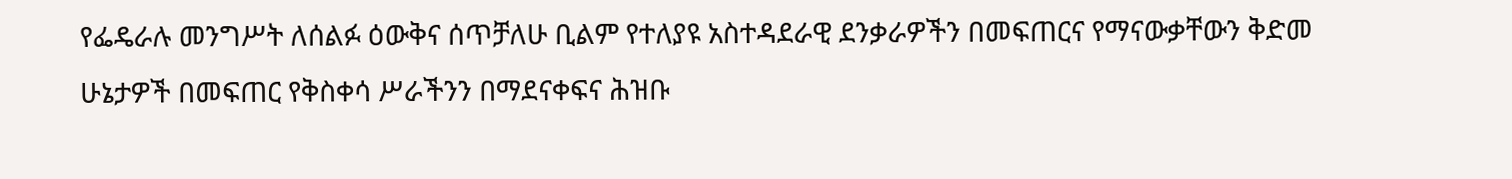የፌዴራሉ መንግሥት ለሰልፉ ዕውቅና ሰጥቻለሁ ቢልም የተለያዩ አስተዳደራዊ ደንቃራዎችን በመፍጠርና የማናውቃቸውን ቅድመ ሁኔታዎች በመፍጠር የቅስቀሳ ሥራችንን በማደናቀፍና ሕዝቡ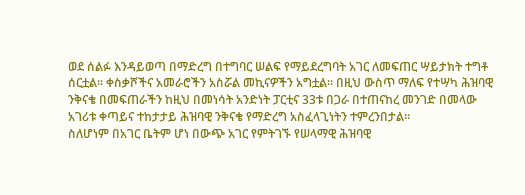ወደ ሰልፉ እንዳይወጣ በማድረግ በተግባር ሠልፍ የማይደረግባት አገር ለመፍጠር ሣይታክት ተግቶ ሰርቷል፡፡ ቀስቃሾችና አመራሮችን አስሯል መኪናዎችን አግቷል፡፡ በዚህ ውስጥ ማለፍ የተሣካ ሕዝባዊ ንቅናቄ በመፍጠራችን ከዚህ በመነሳት አንድነት ፓርቲና 33ቱ በጋራ በተጠናከረ መንገድ በመላው አገሪቱ ቀጣይና ተከታታይ ሕዝባዊ ንቅናቄ የማድረግ አስፈላጊነትን ተምረንበታል፡፡
ስለሆነም በአገር ቤትም ሆነ በውጭ አገር የምትገኙ የሠላማዊ ሕዝባዊ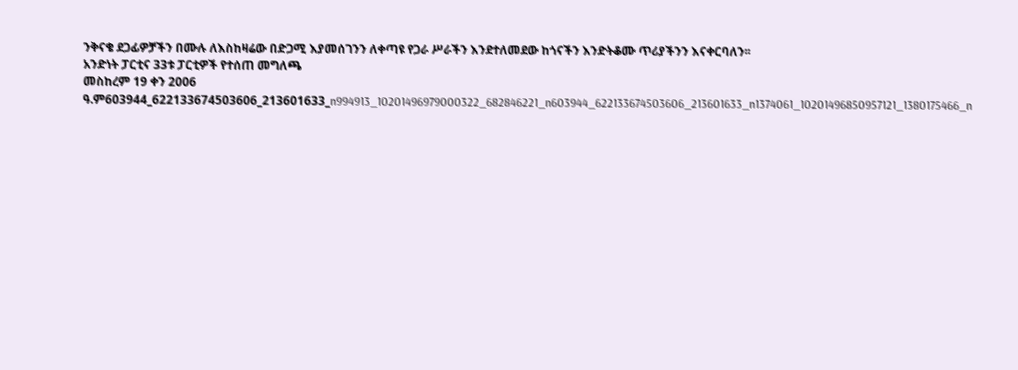ንቅናቄ ደጋፊዎቻችን በሙሉ ለእስከዛሬው በድጋሚ እያመሰገንን ለቀጣዩ የጋራ ሥራችን እንደተለመደው ከጎናችን እንድትቆሙ ጥሪያችንን እናቀርባለን፡፡
አንድነት ፓርቲና 33ቱ ፓርቲዎች የተሰጠ መግለጫ
መስከረም 19 ቀን 2006 ዓ.ም603944_622133674503606_213601633_n994913_10201496979000322_682846221_n603944_622133674503606_213601633_n1374061_10201496850957121_1380175466_n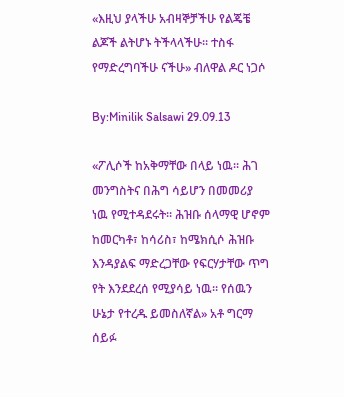«እዚህ ያላችሁ አብዛኞቻችሁ የልጄቼ ልጆች ልትሆኑ ትችላላችሁ። ተስፋ የማድረግባችሁ ናችሁ» ብለዋል ዶር ነጋሶ

By:Minilik Salsawi 29.09.13

«ፖሊሶች ከአቅማቸው በላይ ነዉ። ሕገ መንግስትና በሕግ ሳይሆን በመመሪያ ነዉ የሚተዳደሩት። ሕዝቡ ሰላማዊ ሆኖም ከመርካቶ፣ ከሳሪስ፣ ከሜክሲሶ ሕዝቡ እንዳያልፍ ማድረጋቸው የፍርሃታቸው ጥግ የት እንደደረሰ የሚያሳይ ነዉ። የሰዉን ሁኔታ የተረዱ ይመስለኛል» አቶ ግርማ ሰይፉ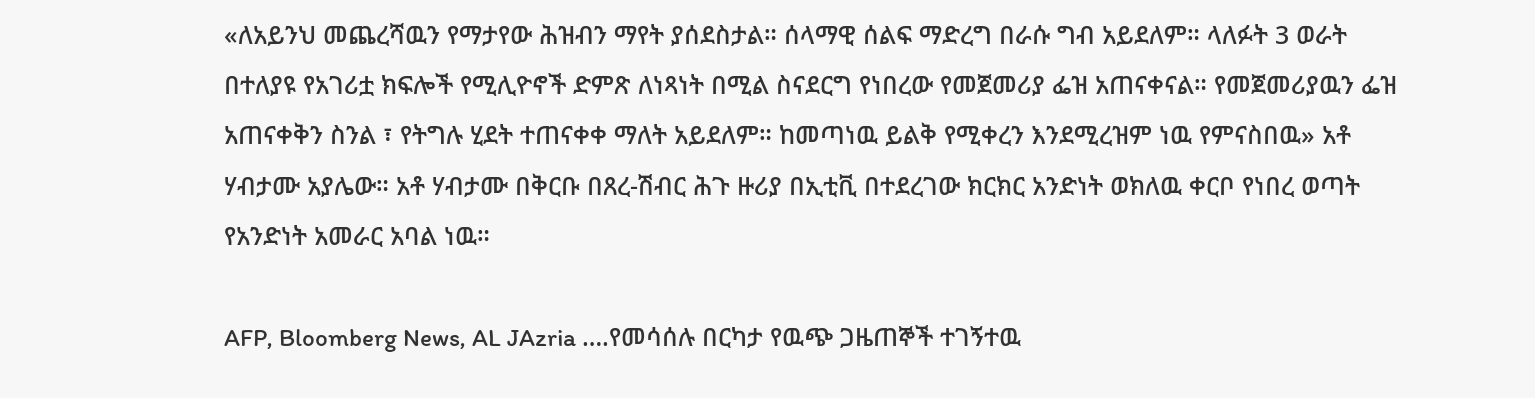«ለአይንህ መጨረሻዉን የማታየው ሕዝብን ማየት ያሰደስታል። ሰላማዊ ሰልፍ ማድረግ በራሱ ግብ አይደለም። ላለፉት 3 ወራት በተለያዩ የአገሪቷ ክፍሎች የሚሊዮኖች ድምጽ ለነጻነት በሚል ስናደርግ የነበረው የመጀመሪያ ፌዝ አጠናቀናል። የመጀመሪያዉን ፌዝ አጠናቀቅን ስንል ፣ የትግሉ ሂደት ተጠናቀቀ ማለት አይደለም። ከመጣነዉ ይልቅ የሚቀረን እንደሚረዝም ነዉ የምናስበዉ» አቶ ሃብታሙ አያሌው። አቶ ሃብታሙ በቅርቡ በጸረ-ሽብር ሕጉ ዙሪያ በኢቲቪ በተደረገው ክርክር አንድነት ወክለዉ ቀርቦ የነበረ ወጣት የአንድነት አመራር አባል ነዉ።

AFP, Bloomberg News, AL JAzria ….የመሳሰሉ በርካታ የዉጭ ጋዜጠኞች ተገኝተዉ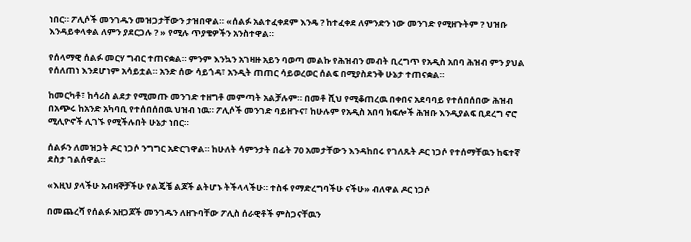ነበር። ፖሊሶች መንገዱን መዝጋታቸውን ታዝበዋል። «ሰልፉ አልተፈቀደም እንዴ ? ከተፈቀደ ለምንድን ነው መንገድ የሚዘጉትም ? ህዝቡ እንዳይቀላቀል ለምን ያደርጋሉ ? » የሚሉ ጥያቄዎችን አንስተዋል።

የሰላማዊ ሰልፉ መርሃ ግብር ተጠናቋል። ምንም እንኳን አገዛዙ አይን ባወጣ መልኩ የሕዝብን መብት ቢረግጥ የአዲስ አበባ ሕዝብ ምን ያህል የሰለጠነ እንደሆነም አሳይቷል። አንድ ሰው ሳይጎዳ፣ አንዲት ጠጠር ሳይወረወር ሰልፍ በሚያስደንቅ ሁኔታ ተጠናቋል።

ከመርካቶ፣ ከሳሪስ ልደታ የሚመጡ መንገድ ተዘግቶ መምጣት አልቻሉም። በመቶ ሺህ የሚቆጠረዉ በቀበና አደባባይ የተሰበሰበው ሕዝብ በአጭሩ ከአንድ አካባቢ የተሰበሰበዉ ህዝብ ነዉ። ፖሊሶች መንገድ ባይዘጉና፣ ከሁሉም የአዲስ አበባ ክፍሎች ሕዝቡ እንዲያልፍ ቢደረግ ኖሮ ሚሊዮኖች ሊገኙ የሚችሉበት ሁኔታ ነበር።

ሰልፉን ለመዝጋት ዶር ነጋሶ ንግግር አድርገዋል። ከሁለት ሳምንታት በፊት 70 አመታቸውን እንዳከበሩ የገለጹት ዶር ነጋሶ የተሰማቸዉን ከፍተኛ ደስታ ገልሰዋል።

«እዚህ ያላችሁ አብዛኞቻችሁ የልጄቼ ልጆች ልትሆኑ ትችላላችሁ። ተስፋ የማድረግባችሁ ናችሁ» ብለዋል ዶር ነጋሶ

በመጨረሻ የሰልፉ አዘጋጆች መንገዱን ለዘጉባቸው ፖሊስ ሰራዊቶች ምስጋናቸዉን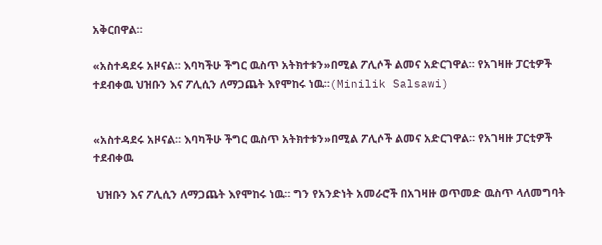አቅርበዋል።

«አስተዳደሩ አዞናል። እባካችሁ ችግር ዉስጥ አትክተቱን»በሚል ፖሊሶች ልመና አድርገዋል። የአገዛዙ ፓርቲዎች ተደብቀዉ ህዝቡን እና ፖሊሲን ለማጋጨት እየሞከሩ ነዉ።(Minilik Salsawi)


«አስተዳደሩ አዞናል። እባካችሁ ችግር ዉስጥ አትክተቱን»በሚል ፖሊሶች ልመና አድርገዋል። የአገዛዙ ፓርቲዎች ተደብቀዉ

 ህዝቡን እና ፖሊሲን ለማጋጨት እየሞከሩ ነዉ። ግን የአንድነት አመራሮች በአገዛዙ ወጥመድ ዉስጥ ላለመግባት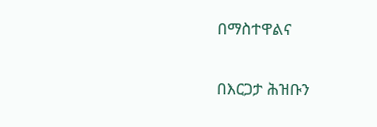በማስተዋልና

በእርጋታ ሕዝቡን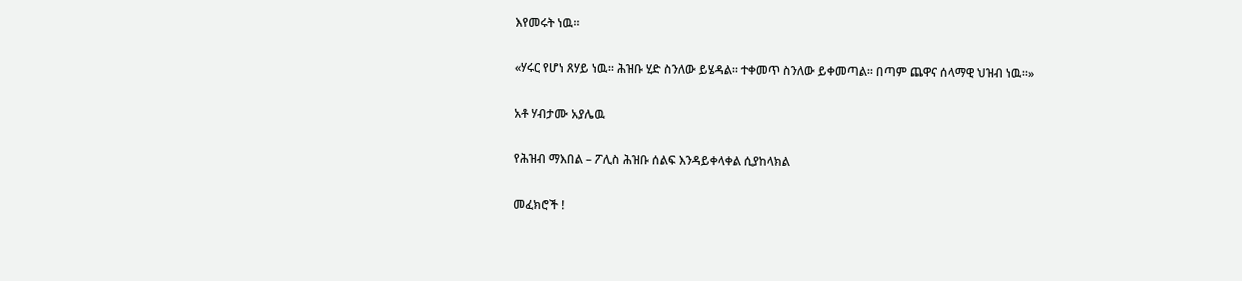እየመሩት ነዉ።

«ሃሩር የሆነ ጸሃይ ነዉ። ሕዝቡ ሂድ ስንለው ይሄዳል። ተቀመጥ ስንለው ይቀመጣል። በጣም ጨዋና ሰላማዊ ህዝብ ነዉ።»

አቶ ሃብታሙ አያሌዉ

የሕዝብ ማእበል – ፖሊስ ሕዝቡ ሰልፍ እንዳይቀላቀል ሲያከላክል

መፈክሮች !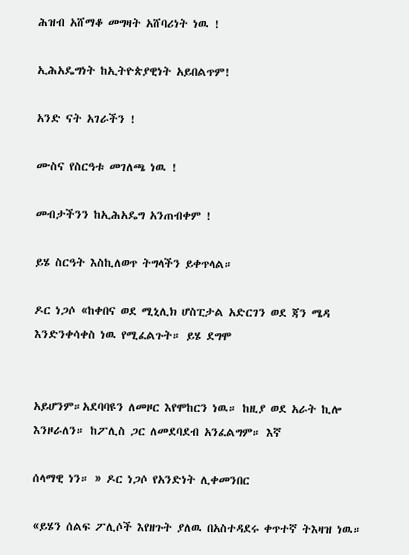ሕዝብ አሸማቆ መግዛት አሸባሪነት ነዉ !

ኢሕአዴግነት ከኢትዮጵያዊነት አይበልጥም!

አንድ ናት አገራችን !

ሙስና የስርዓቱ መገለጫ ነዉ !

መብታችንን ከኢሕአዴግ አንጠብቀም !

ይሄ ስርዓት እስኪለወጥ ትግላችን ይቀጥላል።

ዶር ነጋሶ «ከቀበና ወደ ሚኒሊክ ሆስፒታል አድርገን ወደ ጃን ሜዳ እንድንቀሳቀስ ነዉ የሚፈልጉት። ይሄ ደግሞ


አይሆንም።አደባባዩን ለመዞር እየሞከርን ነዉ። ከዚያ ወደ አራት ኪሎ እንዞራለን። ከፖሊስ ጋር ለመደባደብ አንፈልግም። እኛ

ሰላማዊ ነን። » ዶር ነጋሶ የአንድነት ሊቀመንበር

«ይሄን ሰልፍ ፖሊሶች እየዘጉት ያለዉ በአስተዳደሩ ቀጥተኛ ትእዛዝ ነዉ።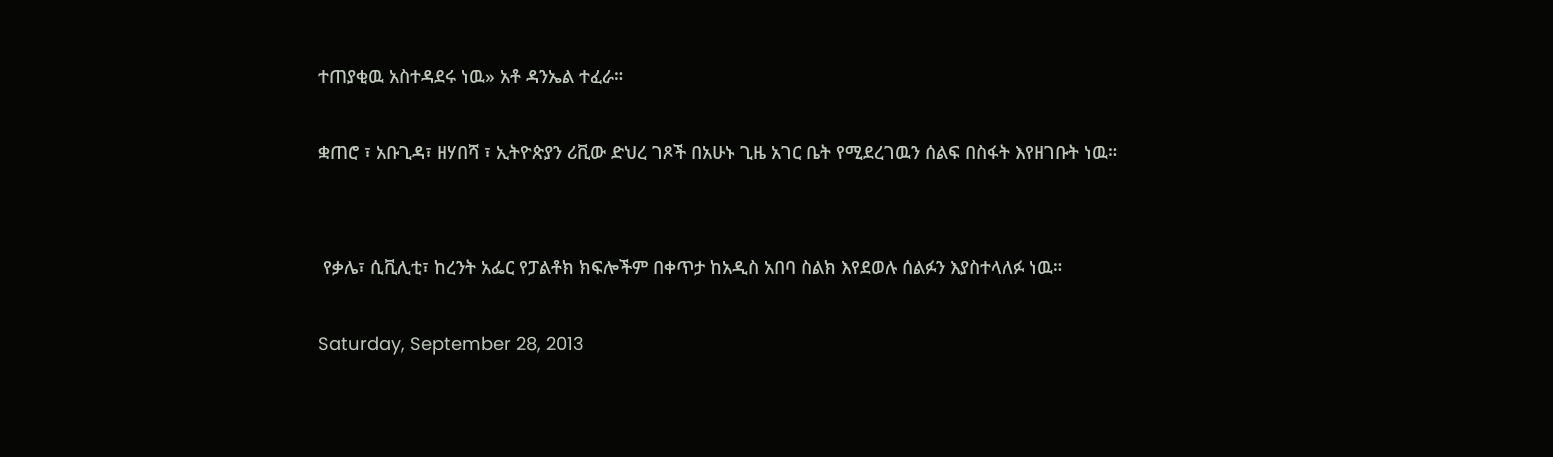ተጠያቂዉ አስተዳደሩ ነዉ» አቶ ዳንኤል ተፈራ።

ቋጠሮ ፣ አቡጊዳ፣ ዘሃበሻ ፣ ኢትዮጵያን ሪቪው ድህረ ገጾች በአሁኑ ጊዜ አገር ቤት የሚደረገዉን ሰልፍ በስፋት እየዘገቡት ነዉ።


 የቃሌ፣ ሲቪሊቲ፣ ከረንት አፌር የፓልቶክ ክፍሎችም በቀጥታ ከአዲስ አበባ ስልክ እየደወሉ ሰልፉን እያስተላለፉ ነዉ።

Saturday, September 28, 2013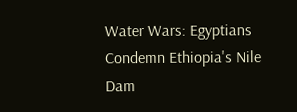Water Wars: Egyptians Condemn Ethiopia's Nile Dam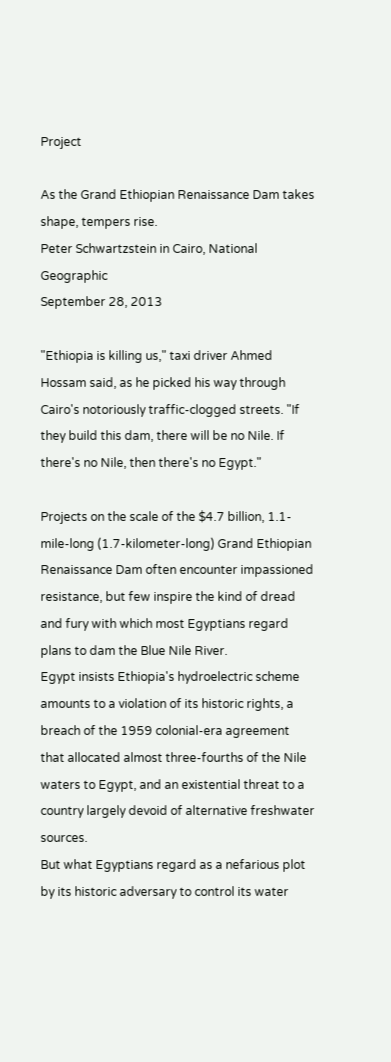Project

As the Grand Ethiopian Renaissance Dam takes shape, tempers rise.
Peter Schwartzstein in Cairo, National Geographic
September 28, 2013

"Ethiopia is killing us," taxi driver Ahmed Hossam said, as he picked his way through Cairo's notoriously traffic-clogged streets. "If they build this dam, there will be no Nile. If there's no Nile, then there's no Egypt."

Projects on the scale of the $4.7 billion, 1.1-mile-long (1.7-kilometer-long) Grand Ethiopian Renaissance Dam often encounter impassioned resistance, but few inspire the kind of dread and fury with which most Egyptians regard plans to dam the Blue Nile River.
Egypt insists Ethiopia's hydroelectric scheme amounts to a violation of its historic rights, a breach of the 1959 colonial-era agreement that allocated almost three-fourths of the Nile waters to Egypt, and an existential threat to a country largely devoid of alternative freshwater sources.
But what Egyptians regard as a nefarious plot by its historic adversary to control its water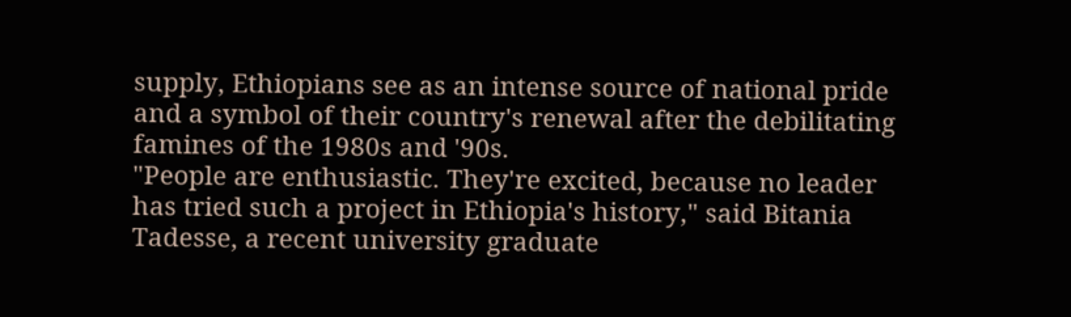supply, Ethiopians see as an intense source of national pride and a symbol of their country's renewal after the debilitating famines of the 1980s and '90s.
"People are enthusiastic. They're excited, because no leader has tried such a project in Ethiopia's history," said Bitania Tadesse, a recent university graduate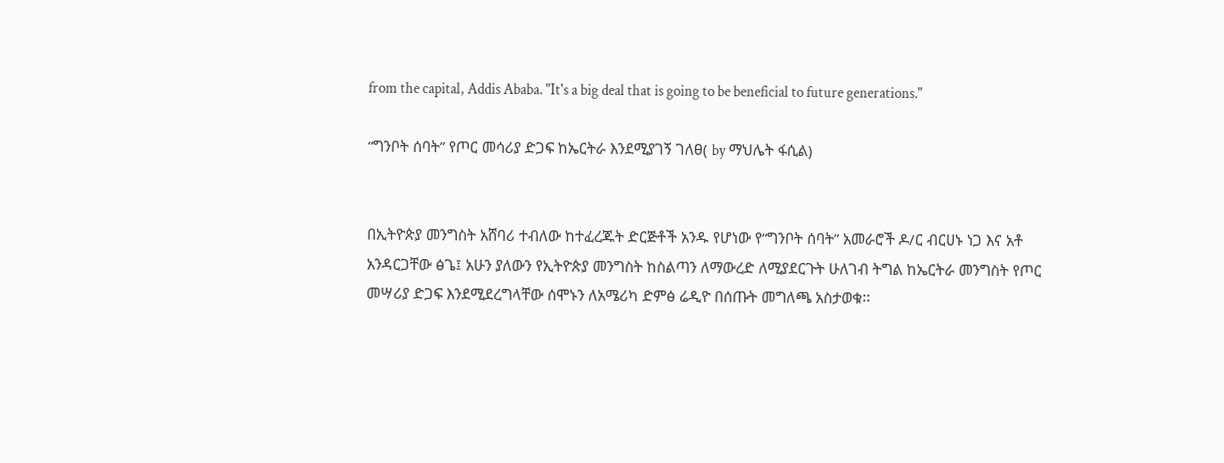from the capital, Addis Ababa. "It's a big deal that is going to be beneficial to future generations."

“ግንቦት ሰባት” የጦር መሳሪያ ድጋፍ ከኤርትራ እንደሚያገኝ ገለፀ( by ማህሌት ፋሲል)


በኢትዮጵያ መንግስት አሸባሪ ተብለው ከተፈረጁት ድርጅቶች አንዱ የሆነው የ“ግንቦት ሰባት” አመራሮች ዶ/ር ብርሀኑ ነጋ እና አቶ አንዳርጋቸው ፅጌ፤ አሁን ያለውን የኢትዮጵያ መንግስት ከስልጣን ለማውረድ ለሚያደርጉት ሁለገብ ትግል ከኤርትራ መንግስት የጦር መሣሪያ ድጋፍ እንደሚደረግላቸው ሰሞኑን ለአሜሪካ ድምፅ ሬዲዮ በሰጡት መግለጫ አስታወቁ፡፡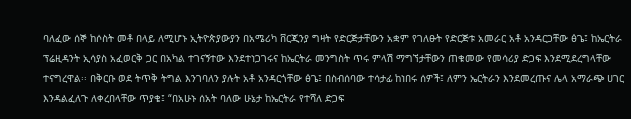ባለፈው ሰኞ ከሶስት መቶ በላይ ለሚሆኑ ኢትዮጵያውያን በአሜሪካ ቨርጂንያ ግዛት የድርጅታቸውን አቋም የገለፁት የድርጅቱ አመራር አቶ አንዳርጋቸው ፅጌ፤ ከኤርትራ ፕሬዚዳንት ኢሳያስ አፈወርቅ ጋር በአካል ተገናኝተው እንደተነጋገሩና ከኤርትራ መንግስት ጥሩ ምላሽ ማግኘታቸውን ጠቁመው የመሳሪያ ድጋፍ እንደሚደረግላቸው ተናግረዋል፡፡ በቅርቡ ወደ ትጥቅ ትግል እንገባለን ያሉት አቶ አንዳርጎቸው ፅጌ፤ በስብሰባው ተሳታፊ ከነበሩ ሰዎች፤ ለምን ኤርትራን እንደመረጡና ሌላ አማራጭ ሀገር እንዳልፈለጉ ለቀረበላቸው ጥያቄ፤ “በአሁኑ ሰአት ባለው ሁኔታ ከኤርትራ የተሻለ ድጋፍ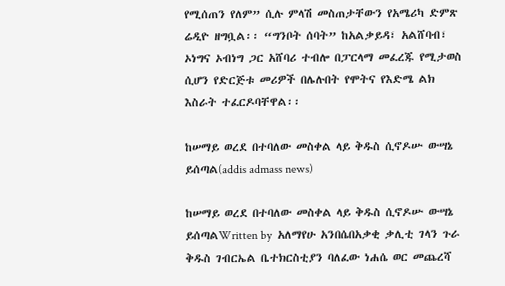የሚሰጠን የለም” ሲሉ ምላሽ መስጠታቸውን የአሜሪካ ድምጽ ሬዲዮ ዘግቧል፡፡ “ግንቦት ሰባት” ከአልቃይዳ፣ አልሸባብ፣ ኦነግና ኦብነግ ጋር አሸባሪ ተብሎ በፓርላማ መፈረጁ የሚታወስ ሲሆን የድርጅቱ መሪዎች በሌሉበት የሞትና የእድሜ ልክ እስራት ተፈርዶባቸዋል፡፡

ከሠማይ ወረደ በተባለው መስቀል ላይ ቅዱስ ሲኖዶሡ ውሣኔ ይሰጣል(addis admass news)

ከሠማይ ወረደ በተባለው መስቀል ላይ ቅዱስ ሲኖዶሡ ውሣኔ ይሰጣልWritten by  አለማየሁ አንበሴበአቃቂ ቃሊቲ ገላን ጉራ ቅዱስ ገብርኤል ቤተክርስቲያን ባለፈው ነሐሴ ወር መጨረሻ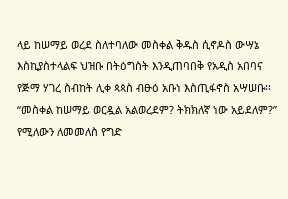ላይ ከሠማይ ወረደ ስለተባለው መስቀል ቅዱስ ሲኖዶስ ውሣኔ እስኪያስተላልፍ ህዝቡ በትዕግስት እንዲጠባበቅ የአዲስ አበባና የጅማ ሃገረ ስብከት ሊቀ ጳጳስ ብፁዕ አቡነ እስጢፋኖስ አሣሠቡ፡፡ “መስቀል ከሠማይ ወርዷል አልወረደም? ትክክለኛ ነው አይደለም?” የሚለውን ለመመለስ የግድ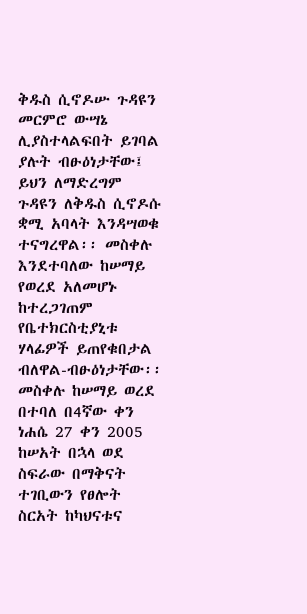ቅዱስ ሲኖዶሡ ጉዳዩን መርምሮ ውሣኔ ሊያስተላልፍበት ይገባል ያሉት ብፁዕነታቸው፤ ይህን ለማድረግም ጉዳዩን ለቅዱስ ሲኖዶሱ ቋሚ አባላት እንዳሣወቁ ተናግረዋል፡፡ መስቀሉ እንደተባለው ከሠማይ የወረደ አለመሆኑ ከተረጋገጠም የቤተክርስቲያኒቱ ሃላፊዎች ይጠየቁበታል ብለዋል-ብፁዕነታቸው፡፡
መስቀሉ ከሠማይ ወረደ በተባለ በ4ኛው ቀን ነሐሴ 27 ቀን 2005 ከሠአት በኋላ ወደ ስፍራው በማቅናት ተገቢውን የፀሎት ስርአት ከካህናቱና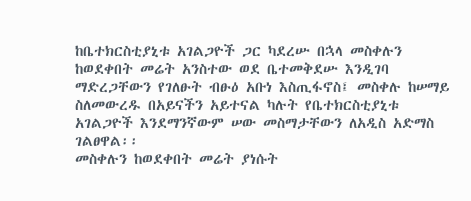ከቤተክርስቲያኒቱ አገልጋዮች ጋር ካደረሡ በኋላ መስቀሉን ከወደቀበት መሬት አንስተው ወደ ቤተመቅደሡ እንዲገባ ማድረጋቸውን የገለፁት ብፁዕ አቡነ እስጢፋኖስ፤ መስቀሉ ከሠማይ ስለመውረዱ በአይናችን አይተናል ካሉት የቤተክርስቲያኒቱ አገልጋዮች እንደማንኛውም ሠው መስማታቸውን ለአዲስ አድማስ ገልፀዋል፡፡
መስቀሉን ከወደቀበት መሬት ያነሱት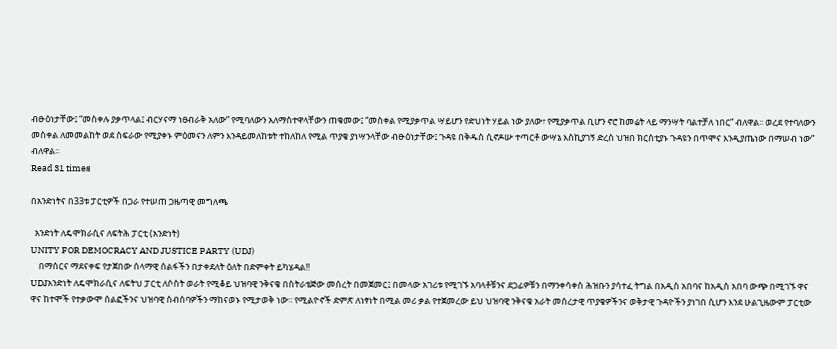ብፁዕነታቸው፤ “መስቀሉ ያቃጥላል፤ ብርሃናማ ነፀብራቅ አለው” የሚባለውን አለማስተዋላቸውን ጠቁመው፤ “መስቀል የሚያቃጥል ሣይሆን የድህነት ሃይል ነው ያለው፣ የሚያቃጥል ቢሆን ኖሮ ከመሬት ላይ ማንሣት ባልተቻለ ነበር” ብለዋል፡፡ ወረደ የተባለውን መስቀል ለመመልከት ወደ ስፍራው የሚያቀኑ ምዕመናን ለምን እንዳይመለከቱት ተከለከለ የሚል ጥያቄ ያነሣንላቸው ብፁዕነታቸው፤ ጉዳዩ በቅዱስ ሲኖዶሡ ተጣርቶ ውሣኔ እስኪያገኝ ድረስ ህዝበ ክርስቲያኑ ጉዳዩን በጥሞና እንዲያጤነው በማሠብ ነው” ብለዋል፡፡
Read 31 times

በአንድነትና በ33ቱ ፓርቲዎች በጋራ የተሠጠ ጋዜጣዊ መግለጫ

  አንድነት ለዴሞክራሲና ለፍትሕ ፓርቲ (አንድነት)
UNITY FOR DEMOCRACY AND JUSTICE PARTY (UDJ)
    በማሰርና ማደናቀፍ የታጀበው ሰላማዊ ሰልፋችን በታቀደለት ዕለት በድምቀት ይካሄዳል!!
UDJአንድነት ለዴሞክራሲና ለፍትህ ፓርቲ ለሶስት ወራት የሚቆይ ህዝባዊ ንቅናቄ በስትራቴጅው መሰረት በመጀመር፤ በመላው አገሪቱ የሚገኙ አባላቶቹንና ደጋፊዎቹን በማንቀሳቀስ ሕዝቡን ያሳተፈ ትግል በአዲስ አበባና ከአዲስ አበባ ውጭ በሚገኙ ዋና ዋና ከተሞች የተቃውሞ ሰልፎችንና ህዝባዊ ስብሰባዎችን ማከናወኑ የሚታወቅ ነው፡፡ የሚልዮኖች ድምጽ ለነፃነት በሚል መሪ ቃል የተጀመረው ይህ ህዝባዊ ንቅናቄ አራት መሰረታዊ ጥያቄዎችንና ወቅታዊ ጉዳዮችን ያነገበ ሲሆን እንደ ሁልጊዜውም ፓርቲው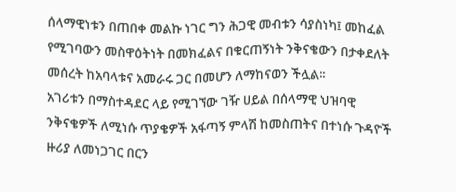ሰላማዊነቱን በጠበቀ መልኩ ነገር ግን ሕጋዊ መብቱን ሳያስነካ፤ መከፈል የሚገባውን መስዋዕትነት በመክፈልና በቁርጠኝነት ንቅናቄውን በታቀደለት መሰረት ከአባላቱና አመራሩ ጋር በመሆን ለማከናወን ችሏል፡፡
አገሪቱን በማስተዳደር ላይ የሚገኘው ገዥ ሀይል በሰላማዊ ህዝባዊ ንቅናቄዎች ለሚነሱ ጥያቄዎች አፋጣኝ ምላሽ ከመስጠትና በተነሱ ጉዳዮች ዙሪያ ለመነጋገር በርን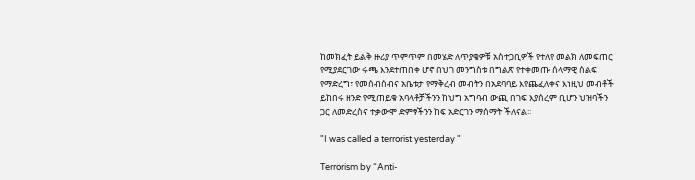ከመክፈት ይልቅ ዙሪያ ጥምጥም በመሄድ ለጥያቄዎቹ አስተጋቢዎች የተለየ መልክ ለመፍጠር የሚያደርገው ሩጫ እንደተጠበቀ ሆኖ በህገ መንግስቱ በግልጽ የተቀመጡ ሰላማዊ ሰልፍ የማድረግ፣ የመሰብሰብና አቤቱታ የማቅረብ መብትን በአደባባይ እየጨፈለቀና እነዚህ መብቶች ይከበሩ ዘንድ የሚጠይቁ አባላቶቻችንን ከህግ አግባብ ውጪ በገፍ እያሰረም ቢሆን ህዝባችን ጋር ለመድረስና ተቃውሞ ድምፃችንን ከፍ አድርገን ማሰማት ችለናል፡፡

"I was called a terrorist yesterday "

Terrorism by “Anti-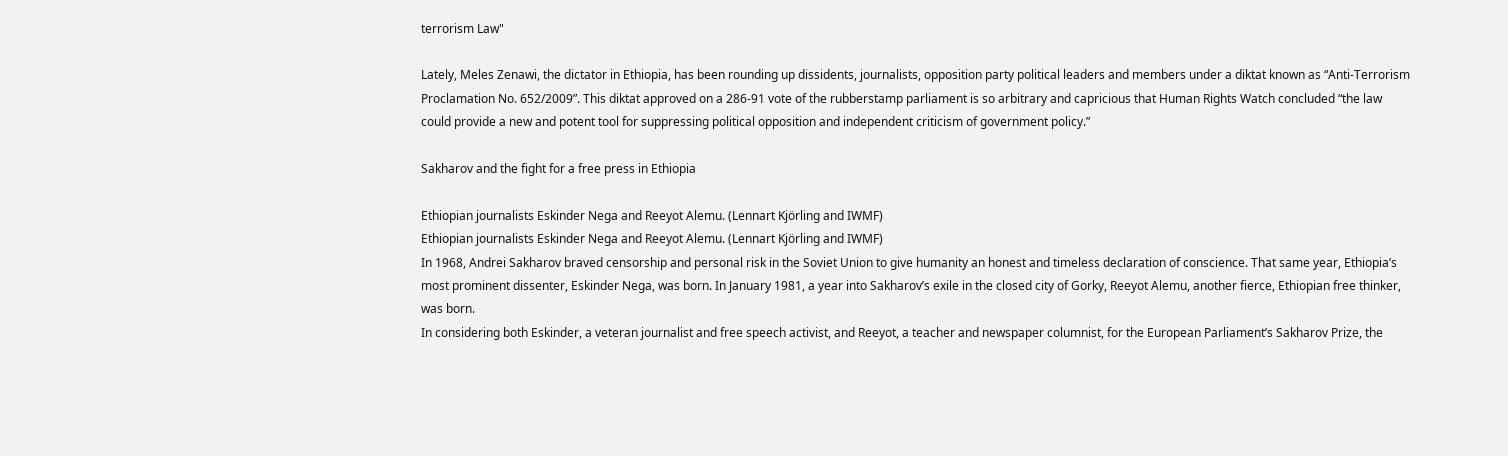terrorism Law"

Lately, Meles Zenawi, the dictator in Ethiopia, has been rounding up dissidents, journalists, opposition party political leaders and members under a diktat known as “Anti-Terrorism Proclamation No. 652/2009”. This diktat approved on a 286-91 vote of the rubberstamp parliament is so arbitrary and capricious that Human Rights Watch concluded “the law could provide a new and potent tool for suppressing political opposition and independent criticism of government policy.”

Sakharov and the fight for a free press in Ethiopia

Ethiopian journalists Eskinder Nega and Reeyot Alemu. (Lennart Kjörling and IWMF)
Ethiopian journalists Eskinder Nega and Reeyot Alemu. (Lennart Kjörling and IWMF)
In 1968, Andrei Sakharov braved censorship and personal risk in the Soviet Union to give humanity an honest and timeless declaration of conscience. That same year, Ethiopia’s most prominent dissenter, Eskinder Nega, was born. In January 1981, a year into Sakharov’s exile in the closed city of Gorky, Reeyot Alemu, another fierce, Ethiopian free thinker, was born.
In considering both Eskinder, a veteran journalist and free speech activist, and Reeyot, a teacher and newspaper columnist, for the European Parliament’s Sakharov Prize, the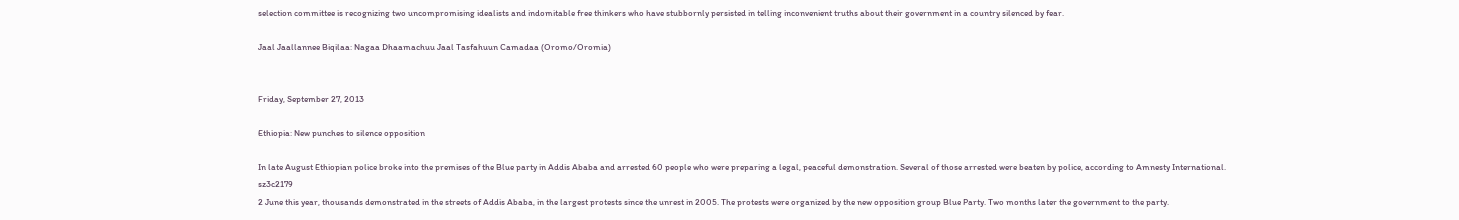selection committee is recognizing two uncompromising idealists and indomitable free thinkers who have stubbornly persisted in telling inconvenient truths about their government in a country silenced by fear.

Jaal Jaallannee Biqilaa: Nagaa Dhaamachuu Jaal Tasfahuun Camadaa (Oromo/Oromia)


Friday, September 27, 2013

Ethiopia: New punches to silence opposition

In late August Ethiopian police broke into the premises of the Blue party in Addis Ababa and arrested 60 people who were preparing a legal, peaceful demonstration. Several of those arrested were beaten by police, according to Amnesty International.
sz3c2179
2 June this year, thousands demonstrated in the streets of Addis Ababa, in the largest protests since the unrest in 2005. The protests were organized by the new opposition group Blue Party. Two months later the government to the party.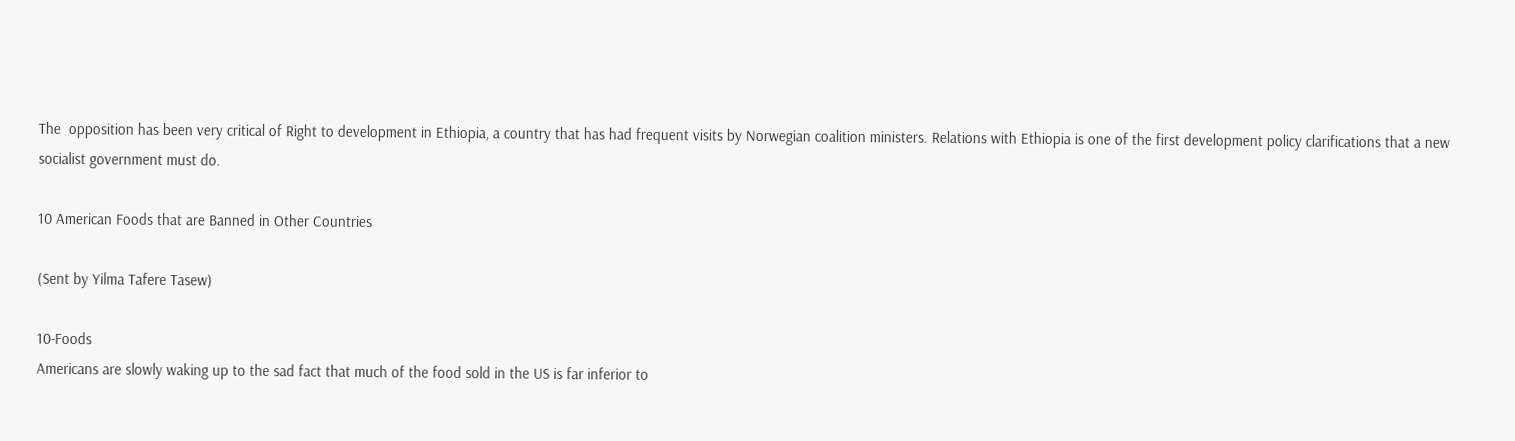The  opposition has been very critical of Right to development in Ethiopia, a country that has had frequent visits by Norwegian coalition ministers. Relations with Ethiopia is one of the first development policy clarifications that a new socialist government must do.

10 American Foods that are Banned in Other Countries

(Sent by Yilma Tafere Tasew)

10-Foods
Americans are slowly waking up to the sad fact that much of the food sold in the US is far inferior to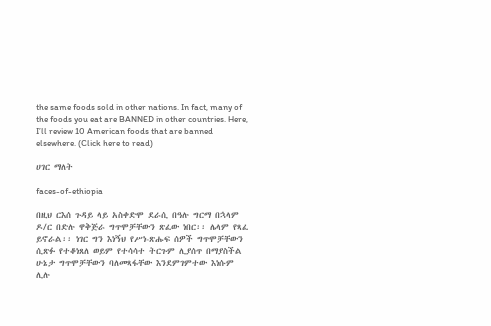the same foods sold in other nations. In fact, many of the foods you eat are BANNED in other countries. Here, I’ll review 10 American foods that are banned elsewhere. (Click here to read)

ሀገር ማለት

faces-of-ethiopia

በዚህ ርእሰ ጉዳይ ላይ አስቀድሞ ደራሲ በዓሉ ግርማ በኋላም ዶ/ር በድሉ ዋቅጅራ ግጥሞቻቸውን ጽፈው ነበር፡፡ ሌላም የጻፈ ይኖራል፡፡ ነገር ግን እነኝህ የሥነ-ጽሑፍ ሰዎች ግጥሞቻቸውን ሲጽፉ የተቆነጸለ ወይም የተሳሳተ ትርጉም ሊያሰጥ በማያስችል ሁኔታ ግጥሞቻቸውን ባለመጻፋቸው እንደምገምተው እነሱም ሊሉ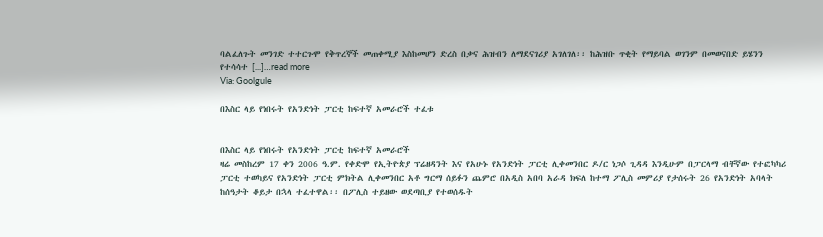ባልፈለጉት መንገድ ተተርጉሞ የቅጥረኞች መጠቀሚያ እስከመሆን ድረስ በቃና ሕዝብን ለማደናገሪያ አገለገለ፡፡ ከሕዝቡ ጥቂት የማይባል ወገንም በመወናበድ ይሄንን የተሳሳተ [...]…read more
Via: Goolgule

በእስር ላይ የነበሩት የአንድነት ፓርቲ ከፍተኛ አመራሮች ተፈቱ


በእስር ላይ የነበሩት የአንድነት ፓርቲ ከፍተኛ አመራሮች
ዛሬ መስከረም 17 ቀን 2006 ዓ.ም. የቀድሞ የኢትዮጵያ ፕሬዘዳንት እና የአሁኑ የአንድነት ፓርቲ ሊቀመንበር ዶ/ር ነጋሶ ጊዳዳ እንዲሁም በፓርላማ ብቸኛው የተፎካካሪ ፓርቲ ተወካይና የአንድነት ፓርቲ ምክትል ሊቀመንበር አቶ ግርማ ሰይፉን ጨምሮ በአዲስ አበባ አራዳ ክፍለ ከተማ ፖሊስ መምሪያ የታሰሩት 26 የአንድነት አባላት ከሰዓታት ቆይታ በኋላ ተፈተዋል፡፡ በፖሊስ ተይዘው ወደጣቢያ የተወሰዱት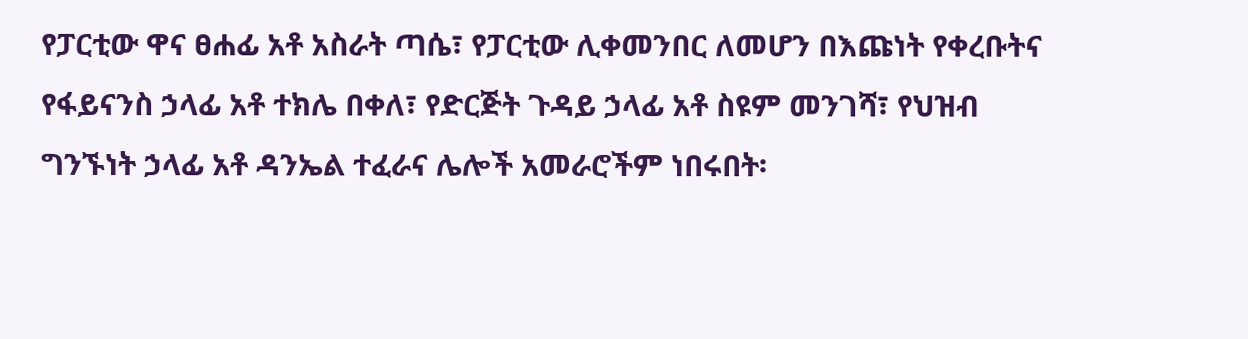የፓርቲው ዋና ፀሐፊ አቶ አስራት ጣሴ፣ የፓርቲው ሊቀመንበር ለመሆን በእጩነት የቀረቡትና የፋይናንስ ኃላፊ አቶ ተክሌ በቀለ፣ የድርጅት ጉዳይ ኃላፊ አቶ ስዩም መንገሻ፣ የህዝብ ግንኙነት ኃላፊ አቶ ዳንኤል ተፈራና ሌሎች አመራሮችም ነበሩበት፡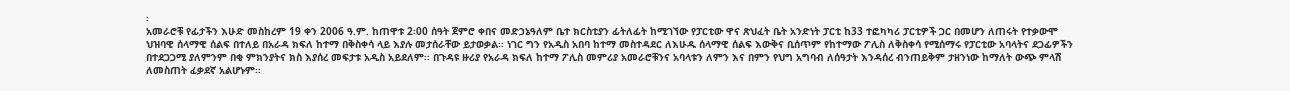፡
አመራሮቹ የፊታችን እሁድ መስከረም 19 ቀን 2006 ዓ.ም. ከጠዋቱ 2፡00 ሰዓት ጀምሮ ቀበና መድኃኔዓለም ቤተ ክርስቲያን ፊትለፊት ከሚገኘው የፓርቲው ዋና ጽህፈት ቤት አንድነት ፓርቲ ከ33 ተፎካካሪ ፓርቲዎች ጋር በመሆን ለጠሩት የተቃውሞ ህዝባዊ ሰላማዊ ሰልፍ በተለይ በአራዳ ክፍለ ከተማ በቅስቀሳ ላይ እያሉ መታሰራቸው ይታወቃል፡፡ ነገር ግን የአዲስ አበባ ከተማ መስተዳደር ለእሁዱ ሰላማዊ ሰልፍ እውቅና ቢሰጥም የከተማው ፖሊስ ለቅስቀሳ የሚሰማሩ የፓርቲው አባላትና ደጋፊዎችን በተደጋጋሚ ያለምንም በቂ ምክንያትና ክስ እያሰረ መፍታቱ አዲስ አይደለም፡፡ በጉዳዩ ዙሪያ የአራዳ ክፍለ ከተማ ፖሊስ መምሪያ አመራሮቹንና አባላቱን ለምን እና በምን የህግ አግባብ ለሰዓታት እንዳሰረ ብንጠይቅም ታዘንነው ከማለት ውጭ ምላሽ ለመስጠት ፈቃደኛ አልሆኑም፡፡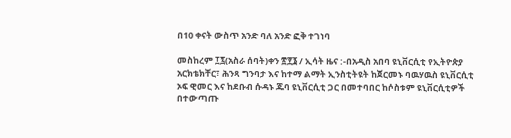በ10 ቀናት ውስጥ አንድ ባለ አንድ ፎቅ ተገነባ

መስከረም ፲፯(አስራ ሰባት)ቀን ፳፻፮ / ኢሳት ዜና :-በአዲስ አበባ ዩኒቨርሲቲ የኢትዮጵያ አርክቴክቸር፣ ሕንጻ ግንባታ እና ከተማ ልማት ኢንስቲትዩት ከጀርመኑ ባዉሃዉስ ዩኒቨርሲቲ ኦፍ ዊመር እና ከደቡብ ሱዳኑ ጁባ ዩኒቨርሲቲ ጋር በመተባበር ከሶስቱም ዩኒቨርሲቲዎች በተውጣጡ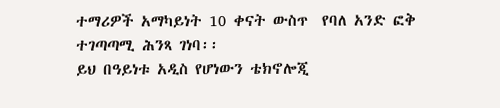ተማሪዎች አማካይነት 10 ቀናት ውስጥ  የባለ አንድ ፎቅ ተገጣጣሚ ሕንጻ ገነባ፡፡
ይህ በዓይነቱ አዲስ የሆነውን ቴክኖሎጂ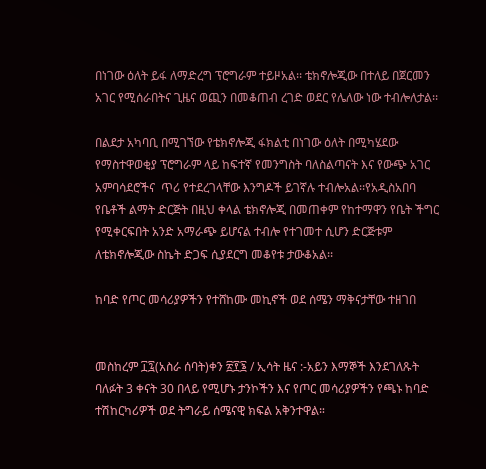በነገው ዕለት ይፋ ለማድረግ ፕሮግራም ተይዞአል፡፡ ቴክኖሎጂው በተለይ በጀርመን አገር የሚሰራበትና ጊዜና ወጪን በመቆጠብ ረገድ ወደር የሌለው ነው ተብሎለታል፡፡

በልደታ አካባቢ በሚገኘው የቴክኖሎጂ ፋክልቲ በነገው ዕለት በሚካሄደው የማስተዋወቂያ ፕሮግራም ላይ ከፍተኛ የመንግስት ባለስልጣናት እና የውጭ አገር አምባሳደሮችና  ጥሪ የተደረገላቸው እንግዶች ይገኛሉ ተብሎአል፡፡የአዲስአበባ የቤቶች ልማት ድርጅት በዚህ ቀላል ቴክኖሎጂ በመጠቀም የከተማዋን የቤት ችግር የሚቀርፍበት አንድ አማራጭ ይሆናል ተብሎ የተገመተ ሲሆን ድርጅቱም ለቴክኖሎጂው ስኬት ድጋፍ ሲያደርግ መቆየቱ ታውቆአል፡፡

ከባድ የጦር መሳሪያዎችን የተሸከሙ መኪኖች ወደ ሰሜን ማቅናታቸው ተዘገበ


መስከረም ፲፯(አስራ ሰባት)ቀን ፳፻፮ / ኢሳት ዜና :-አይን እማኞች እንደገለጹት ባለፉት 3 ቀናት 30 በላይ የሚሆኑ ታንኮችን እና የጦር መሳሪያዎችን የጫኑ ከባድ ተሽከርካሪዎች ወደ ትግራይ ሰሜናዊ ክፍል አቅንተዋል።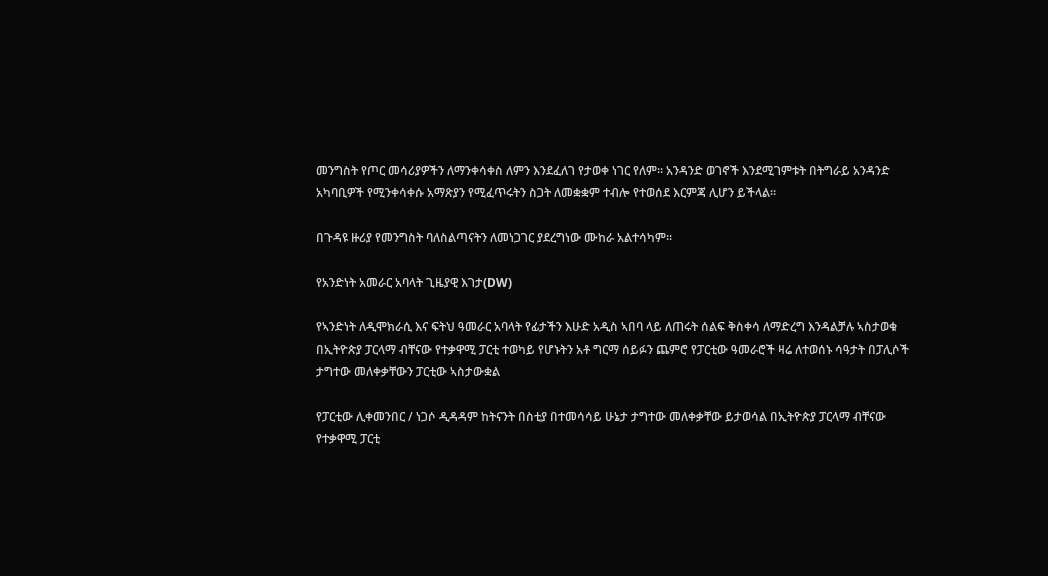መንግስት የጦር መሳሪያዎችን ለማንቀሳቀስ ለምን እንደፈለገ የታወቀ ነገር የለም። አንዳንድ ወገኖች እንደሚገምቱት በትግራይ አንዳንድ አካባቢዎች የሚንቀሳቀሱ አማጽያን የሚፈጥሩትን ስጋት ለመቋቋም ተብሎ የተወሰደ እርምጃ ሊሆን ይችላል።

በጉዳዩ ዙሪያ የመንግስት ባለስልጣናትን ለመነጋገር ያደረግነው ሙከራ አልተሳካም።

የአንድነት አመራር አባላት ጊዜያዊ እገታ(DW)

የኣንድነት ለዲሞክራሲ እና ፍትህ ዓመራር አባላት የፊታችን እሁድ አዲስ ኣበባ ላይ ለጠሩት ሰልፍ ቅስቀሳ ለማድረግ እንዳልቻሉ ኣስታወቁ በኢትዮጵያ ፓርላማ ብቸናው የተቃዋሚ ፓርቲ ተወካይ የሆኑትን አቶ ግርማ ሰይፉን ጨምሮ የፓርቲው ዓመራሮች ዛሬ ለተወሰኑ ሳዓታት በፓሊሶች ታግተው መለቀቃቸውን ፓርቲው ኣስታውቋል

የፓርቲው ሊቀመንበር / ነጋሶ ዲዳዳም ከትናንት በስቲያ በተመሳሳይ ሁኔታ ታግተው መለቀቃቸው ይታወሳል በኢትዮጵያ ፓርላማ ብቸናው የተቃዋሚ ፓርቲ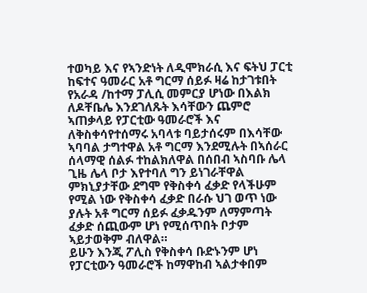ተወካይ እና የኣንድነት ለዲሞክራሲ እና ፍትህ ፓርቲ ከፍተና ዓመራር አቶ ግርማ ሰይፉ ዛሬ ከታገቱበት የአራዳ /ከተማ ፓሊሲ መምርያ ሆነው በእልክ ለዶቸቤሌ እንደገለጹት እሳቸውን ጨምሮ ኣጠቃላይ የፓርቲው ዓመራሮች እና ለቅስቀሳየተሰማሩ አባላቱ ባይታሰሩም በእሳቸው ኣባባል ታግተዋል አቶ ግርማ እንደሚሉት በኣሰራር ሰላማዊ ሰልፉ ተከልክለዋል በሰበብ ኣስባቡ ሌላ ጊዜ ሌላ ቦታ እየተባለ ግን ይነገራቸዋል ምክኒያታቸው ደግሞ የቅስቀሳ ፈቃድ የላችሁም የሚል ነው የቅስቀሳ ፈቃድ በራሱ ህገ ወጥ ነው ያሉት አቶ ግርማ ሰይፉ ፈቃዱንም ለማምጣት ፈቃድ ሰጪውም ሆነ የሚሰጥበት ቦታም ኣይታወቅም ብለዋል።
ይሁን እንጂ ፖሊስ የቅስቀሳ ቡድኑንም ሆነ የፓርቲውን ዓመራሮች ከማዋከብ ኣልታቀበም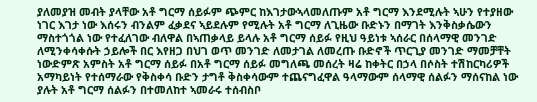ያለመያዝ መብት ያላቸው አቶ ግርማ ሰይፉም ጭምር ከእገታውኣላመለጡም አቶ ግርማ እንደሚሉት ኣሁን የተያዘው ነገር እገታ ነው እሰሩን ብንልም ፈቃደና ኣይደሉም የሚሉት አቶ ግርማ ለጊዜው ቡድኑን በማገት እንቅስቃሴውን ማስተጎጎል ነው የተፈለገው ብለዋል በኣጠቃላይ ይላሉ አቶ ግርማ ሰይፉ የዚህ ዓይነቱ ኣሰራር በሰላማዊ መንገድ ለሚንቀሳቀሱት ኃይሎች በር እየዘጋ በህገ ወጥ መንገድ ለመታገል ለመረጡ ቡድኖች ጥርጊያ መንገድ ማመቻቸት ነውድምጽ አምስት አቶ ግርማ ሰይፉ በአቶ ግርማ ሰይፉ መግለጫ መሰረት ዛሬ ከቀትር በኃላ በሶስት ተሽከርካሪዎች አማካይነት የተሰማራው የቅስቀሳ ቡድን ታግቶ ቅስቀሳውም ተጨናግፈዋል ዓላማውም ሰላማዊ ሰልፉን ማሰናከል ነው ያሉት አቶ ግርማ ሰልፉን በተመለከተ ኣመራሩ ተሰብስቦ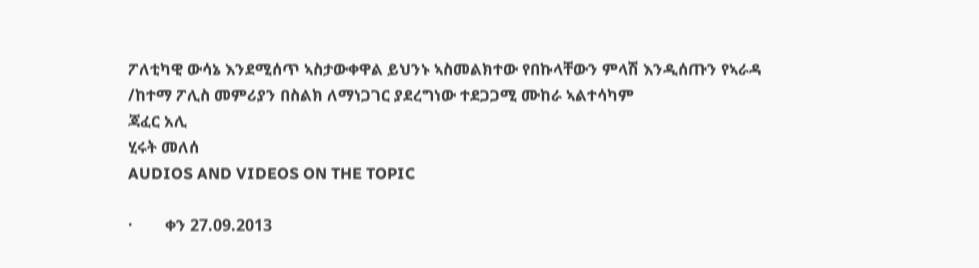ፖለቲካዊ ውሳኔ እንደሚሰጥ ኣስታውቀዋል ይህንኑ ኣስመልክተው የበኩላቸውን ምላሽ እንዲሰጡን የኣራዳ /ከተማ ፖሊስ መምሪያን በስልክ ለማነጋገር ያደረግነው ተደጋጋሚ ሙከራ ኣልተሳካም
ጃፈር አሊ
ሂሩት መለሰ
AUDIOS AND VIDEOS ON THE TOPIC

·        ቀን 27.09.2013